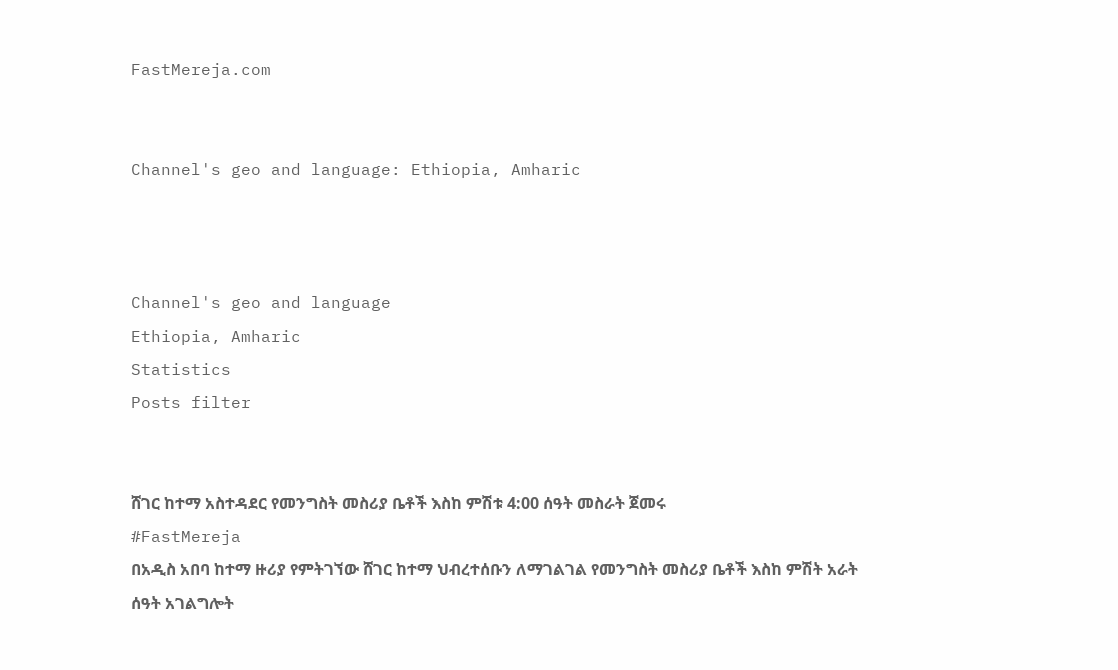FastMereja.com


Channel's geo and language: Ethiopia, Amharic



Channel's geo and language
Ethiopia, Amharic
Statistics
Posts filter


ሸገር ከተማ አስተዳደር የመንግስት መስሪያ ቤቶች እስከ ምሽቱ 4:00 ሰዓት መስራት ጀመሩ
#FastMereja
በአዲስ አበባ ከተማ ዙሪያ የምትገኘው ሸገር ከተማ ህብረተሰቡን ለማገልገል የመንግስት መስሪያ ቤቶች እስከ ምሽት አራት ሰዓት አገልግሎት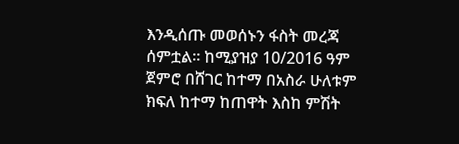እንዲሰጡ መወሰኑን ፋስት መረጃ ሰምቷል። ከሚያዝያ 10/2016 ዓም ጀምሮ በሸገር ከተማ በአስራ ሁለቱም ክፍለ ከተማ ከጠዋት እስከ ምሽት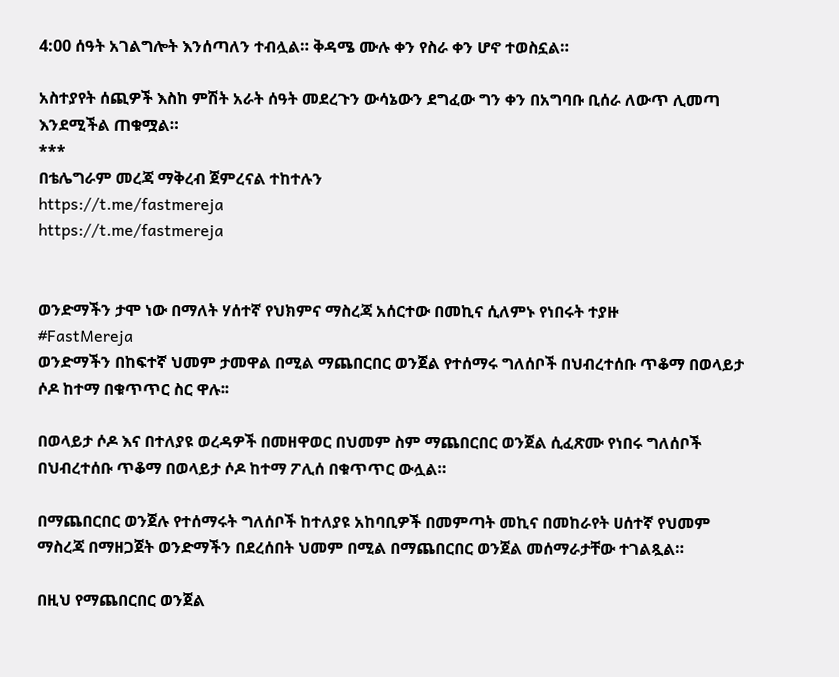4:00 ሰዓት አገልግሎት እንሰጣለን ተብሏል። ቅዳሜ ሙሉ ቀን የስራ ቀን ሆኖ ተወስኗል።

አስተያየት ሰጪዎች እስከ ምሽት አራት ሰዓት መደረጉን ውሳኔውን ደግፈው ግን ቀን በአግባቡ ቢሰራ ለውጥ ሊመጣ እንደሚችል ጠቁሟል።
***
በቴሌግራም መረጃ ማቅረብ ጀምረናል ተከተሉን
https://t.me/fastmereja
https://t.me/fastmereja


ወንድማችን ታሞ ነው በማለት ሃሰተኛ የህክምና ማስረጃ አሰርተው በመኪና ሲለምኑ የነበሩት ተያዙ
#FastMereja
ወንድማችን በከፍተኛ ህመም ታመዋል በሚል ማጨበርበር ወንጀል የተሰማሩ ግለሰቦች በህብረተሰቡ ጥቆማ በወላይታ ሶዶ ከተማ በቁጥጥር ስር ዋሉ፡፡

በወላይታ ሶዶ እና በተለያዩ ወረዳዎች በመዘዋወር በህመም ስም ማጨበርበር ወንጀል ሲፈጽሙ የነበሩ ግለሰቦች በህብረተሰቡ ጥቆማ በወላይታ ሶዶ ከተማ ፖሊሰ በቁጥጥር ውሏል።

በማጨበርበር ወንጀሉ የተሰማሩት ግለሰቦች ከተለያዩ አከባቢዎች በመምጣት መኪና በመከራየት ሀሰተኛ የህመም ማስረጃ በማዘጋጀት ወንድማችን በደረሰበት ህመም በሚል በማጨበርበር ወንጀል መሰማራታቸው ተገልጿል።

በዚህ የማጨበርበር ወንጀል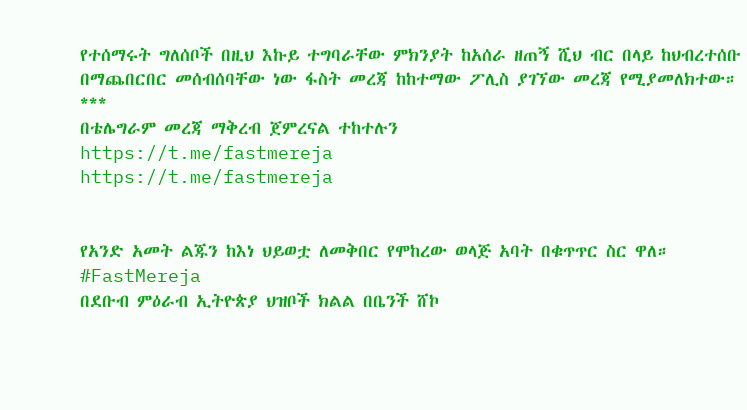የተሰማሩት ግለሰቦች በዚህ እኩይ ተግባራቸው ምክንያት ከአሰራ ዘጠኝ ሺህ ብር በላይ ከህብረተሰቡ በማጨበርበር መሰብሰባቸው ነው ፋስት መረጃ ከከተማው ፖሊስ ያገኘው መረጃ የሚያመለክተው።
***
በቴሌግራም መረጃ ማቅረብ ጀምረናል ተከተሉን
https://t.me/fastmereja
https://t.me/fastmereja


የአንድ አመት ልጁን ከእነ ህይወቷ ለመቅበር የሞከረው ወላጅ አባት በቁጥጥር ስር ዋለ።
#FastMereja
በደቡብ ምዕራብ ኢትዮጵያ ህዝቦች ክልል በቤንች ሸኮ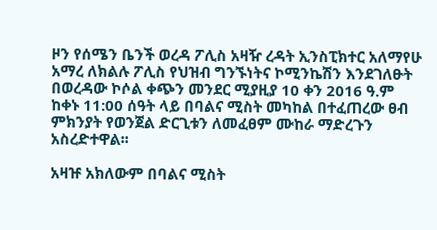ዞን የሰሜን ቤንች ወረዳ ፖሊስ አዛዥ ረዳት ኢንስፒክተር አለማየሁ አማረ ለክልሉ ፖሊስ የህዝብ ግንኙነትና ኮሚንኬሽን እንደገለፁት በወረዳው ኮሶል ቀጭን መንደር ሚያዚያ 10 ቀን 2016 ዓ.ም ከቀኑ 11:00 ሰዓት ላይ በባልና ሚስት መካከል በተፈጠረው ፀብ ምክንያት የወንጀል ድርጊቱን ለመፈፀም ሙከራ ማድረጉን አስረድተዋል፡፡

አዛዡ አክለውም በባልና ሚስት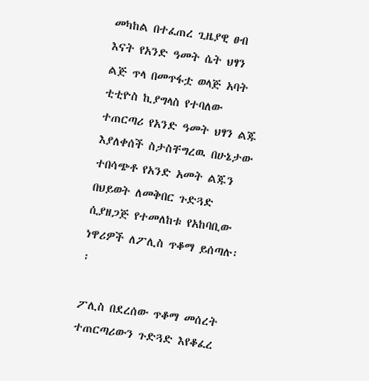መካከል በተፈጠረ ጊዜያዊ ፀብ እናት የአንድ ዓመት ሴት ህፃን ልጅ ጥላ በመጥፋቷ ወላጅ አባት ቲቲዮስ ኪያግላስ የተባለው ተጠርጣሪ የአንድ ዓመት ህፃን ልጁ እያለቀሰች ስታስቸግረዉ በሁኔታው ተበሳጭቶ የአንድ አመት ልጁን በህይወት ለመቅበር ጉድጓድ ሲያዘጋጅ የተመለከቱ የአከባቢው ነዋሪዎች ለፖሊስ ጥቆማ ይሰጣሉ፡፡

ፖሊስ በደረሰው ጥቆማ መሰረት ተጠርጣሪውን ጉድጓድ እየቆፈረ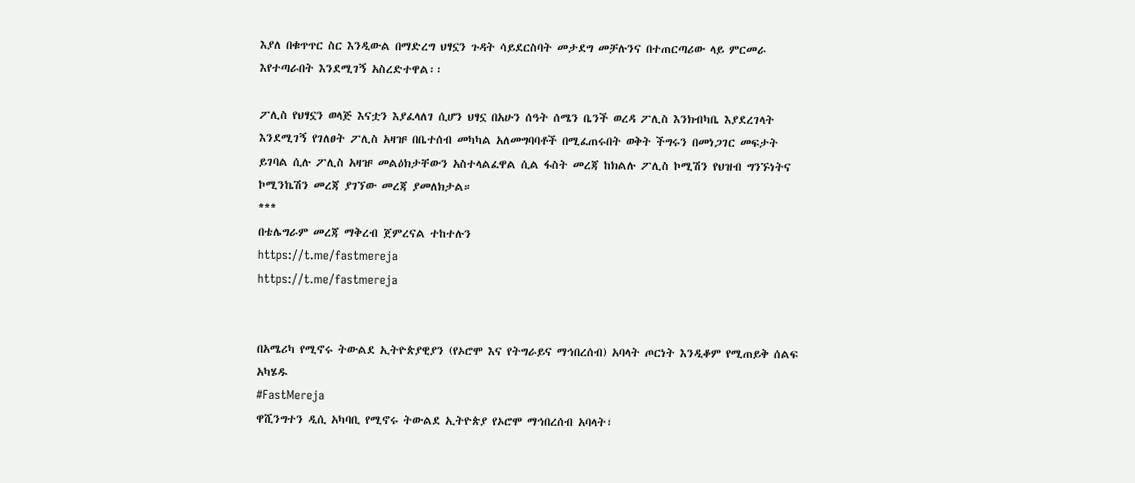እያለ በቁጥጥር ስር እንዲውል በማድረግ ህፃኗን ጉዳት ሳይደርስባት መታደግ መቻሉንና በተጠርጣሪው ላይ ምርመራ እየተጣራበት እንደሚገኝ አስረድተዋል፡፡

ፖሊስ የህፃኗን ወላጅ እናቷን እያፈላለገ ሲሆን ህፃኗ በአሁን ሰዓት ሰሜን ቤንች ወረዳ ፖሊስ እንክብካቤ እያደረገላት እንደሚገኝ የገለፀት ፖሊስ አዛዡ በቤተሰብ መካካል አለመግባባቶች በሚፈጠሩበት ወቅት ችግሩን በመነጋገር መፍታት ይገባል ሲሉ ፖሊስ አዛዡ መልዕክታቸውን አስተላልፈዋል ሲል ፋስት መረጃ ከክልሉ ፖሊስ ኮሚሽን የህዝብ ግንኙነትና ኮሚንኬሽን መረጃ ያገኘው መረጃ ያመለክታል።
***
በቴሌግራም መረጃ ማቅረብ ጀምረናል ተከተሉን
https://t.me/fastmereja
https://t.me/fastmereja


በአሜሪካ የሚኖሩ ትውልደ ኢትዮጵያዊያን (የኦሮሞ እና የትግራይና ማኅበረሰብ) አባላት ጦርነት እንዲቆም የሚጠይቅ ሰልፍ አካሄዱ
#FastMereja
ዋሺንግተን ዲሲ አካባቢ የሚኖሩ ትውልደ ኢትዮጵያ የኦሮሞ ማኅበረሰብ አባላት፣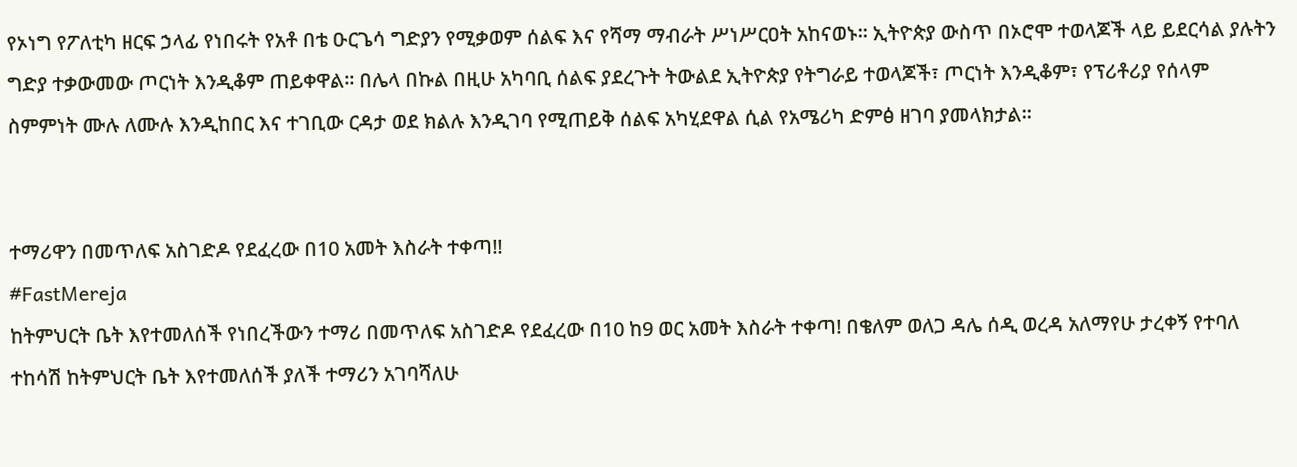የኦነግ የፖለቲካ ዘርፍ ኃላፊ የነበሩት የአቶ በቴ ዑርጌሳ ግድያን የሚቃወም ሰልፍ እና የሻማ ማብራት ሥነሥርዐት አከናወኑ። ኢትዮጵያ ውስጥ በኦሮሞ ተወላጆች ላይ ይደርሳል ያሉትን ግድያ ተቃውመው ጦርነት እንዲቆም ጠይቀዋል። በሌላ በኩል በዚሁ አካባቢ ሰልፍ ያደረጉት ትውልደ ኢትዮጵያ የትግራይ ተወላጆች፣ ጦርነት እንዲቆም፣ የፕሪቶሪያ የሰላም ስምምነት ሙሉ ለሙሉ እንዲከበር እና ተገቢው ርዳታ ወደ ክልሉ እንዲገባ የሚጠይቅ ሰልፍ አካሂደዋል ሲል የአሜሪካ ድምፅ ዘገባ ያመላክታል።


ተማሪዋን በመጥለፍ አስገድዶ የደፈረው በ10 አመት እስራት ተቀጣ!!
#FastMereja
ከትምህርት ቤት እየተመለሰች የነበረችውን ተማሪ በመጥለፍ አስገድዶ የደፈረው በ10 ከ9 ወር አመት እስራት ተቀጣ! በቄለም ወለጋ ዳሌ ሰዲ ወረዳ አለማየሁ ታረቀኝ የተባለ ተከሳሽ ከትምህርት ቤት እየተመለሰች ያለች ተማሪን አገባሻለሁ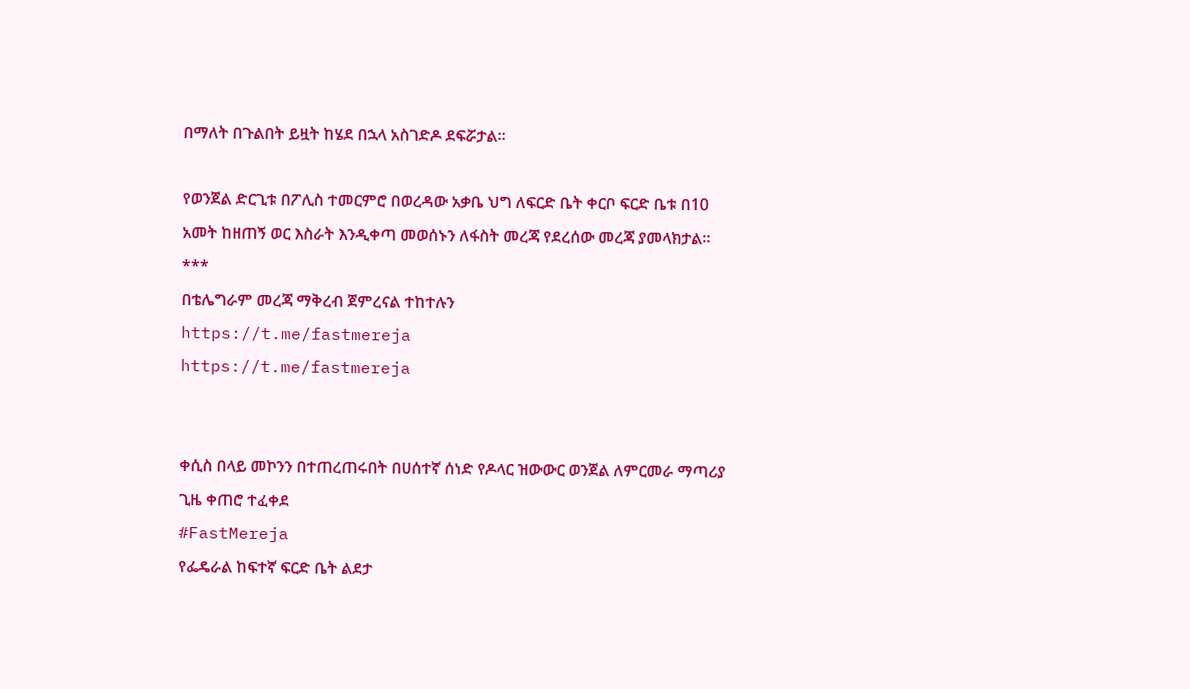በማለት በጉልበት ይዟት ከሄደ በኋላ አስገድዶ ደፍሯታል።

የወንጀል ድርጊቱ በፖሊስ ተመርምሮ በወረዳው አቃቤ ህግ ለፍርድ ቤት ቀርቦ ፍርድ ቤቱ በ10 አመት ከዘጠኝ ወር እስራት እንዲቀጣ መወሰኑን ለፋስት መረጃ የደረሰው መረጃ ያመላክታል።
***
በቴሌግራም መረጃ ማቅረብ ጀምረናል ተከተሉን
https://t.me/fastmereja
https://t.me/fastmereja


ቀሲስ በላይ መኮንን በተጠረጠሩበት በሀሰተኛ ሰነድ የዶላር ዝውውር ወንጀል ለምርመራ ማጣሪያ ጊዜ ቀጠሮ ተፈቀደ
#FastMereja
የፌዴራል ከፍተኛ ፍርድ ቤት ልደታ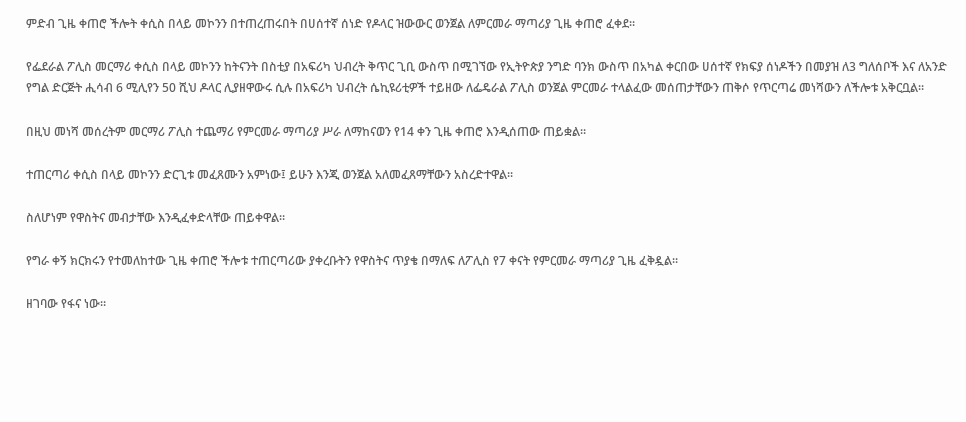ምድብ ጊዜ ቀጠሮ ችሎት ቀሲስ በላይ መኮንን በተጠረጠሩበት በሀሰተኛ ሰነድ የዶላር ዝውውር ወንጀል ለምርመራ ማጣሪያ ጊዜ ቀጠሮ ፈቀደ፡፡

የፌደራል ፖሊስ መርማሪ ቀሲስ በላይ መኮንን ከትናንት በስቲያ በአፍሪካ ህብረት ቅጥር ጊቢ ውስጥ በሚገኘው የኢትዮጵያ ንግድ ባንክ ውስጥ በአካል ቀርበው ሀሰተኛ የክፍያ ሰነዶችን በመያዝ ለ3 ግለሰቦች እና ለአንድ የግል ድርጅት ሒሳብ 6 ሚሊየን 50 ሺህ ዶላር ሊያዘዋውሩ ሲሉ በአፍሪካ ህብረት ሴኪዩሪቲዎች ተይዘው ለፌዴራል ፖሊስ ወንጀል ምርመራ ተላልፈው መሰጠታቸውን ጠቅሶ የጥርጣሬ መነሻውን ለችሎቱ አቅርቧል።

በዚህ መነሻ መሰረትም መርማሪ ፖሊስ ተጨማሪ የምርመራ ማጣሪያ ሥራ ለማከናወን የ14 ቀን ጊዜ ቀጠሮ እንዲሰጠው ጠይቋል።

ተጠርጣሪ ቀሲስ በላይ መኮንን ድርጊቱ መፈጸሙን አምነው፤ ይሁን እንጂ ወንጀል አለመፈጸማቸውን አስረድተዋል፡፡

ስለሆነም የዋስትና መብታቸው እንዲፈቀድላቸው ጠይቀዋል።

የግራ ቀኝ ክርክሩን የተመለከተው ጊዜ ቀጠሮ ችሎቱ ተጠርጣሪው ያቀረቡትን የዋስትና ጥያቄ በማለፍ ለፖሊስ የ7 ቀናት የምርመራ ማጣሪያ ጊዜ ፈቅዷል።

ዘገባው የፋና ነው።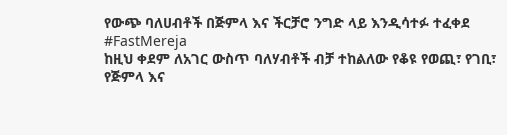የውጭ ባለሀብቶች በጅምላ እና ችርቻሮ ንግድ ላይ እንዲሳተፉ ተፈቀደ
#FastMereja
ከዚህ ቀደም ለአገር ውስጥ ባለሃብቶች ብቻ ተከልለው የቆዩ የወጪ፣ የገቢ፣ የጅምላ እና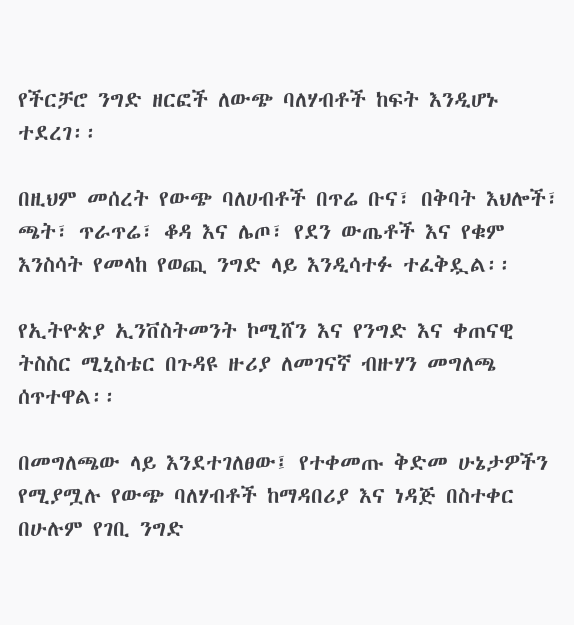የችርቻሮ ንግድ ዘርፎች ለውጭ ባለሃብቶች ከፍት እንዲሆኑ ተደረገ፡፡

በዚህም መሰረት የውጭ ባለሀብቶች በጥሬ ቡና፣ በቅባት እህሎች፣ ጫት፣ ጥራጥሬ፣ ቆዳ እና ሌጦ፣ የደን ውጤቶች እና የቁም እንስሳት የመላከ የወጪ ንግድ ላይ እንዲሳተፉ ተፈቅዷል፡፡

የኢትዮጵያ ኢንቨስትመንት ኮሚሸን እና የንግድ እና ቀጠናዊ ትስስር ሚኒስቴር በጉዳዩ ዙሪያ ለመገናኛ ብዙሃን መግለጫ ሰጥተዋል፡፡

በመግለጫው ላይ እንደተገለፀው፤ የተቀመጡ ቅድመ ሁኔታዎችን የሚያሟሉ የውጭ ባለሃብቶች ከማዳበሪያ እና ነዳጅ በስተቀር በሁሉም የገቢ ንግድ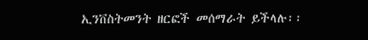ኢንቨስትመንት ዘርፎች መሰማራት ይችላሉ፡፡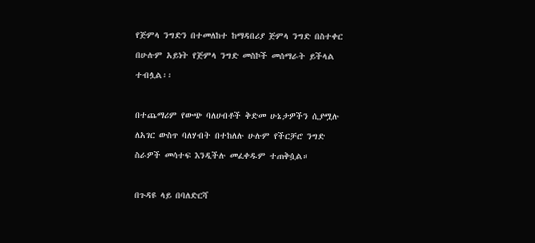የጅምላ ንግድን በተመለከተ ከማዳበሪያ ጅምላ ንግድ በስተቀር በሁሉም አይነት የጅምላ ንግድ መስኮች መሰማራት ይችላል ተብሏል፡፡

በተጨማሪም የውጭ ባለሀብቶች ቅድመ ሁኔታዎችን ሲያሟሉ ለአገር ውስጥ ባለሃብት በተከለሉ ሁሉም የችርቻሮ ንግድ ስራዎች መሳተፍ እንዲችሉ መፈቀዱም ተጠቅሷል።

በጉዳዩ ላይ በባለድርሻ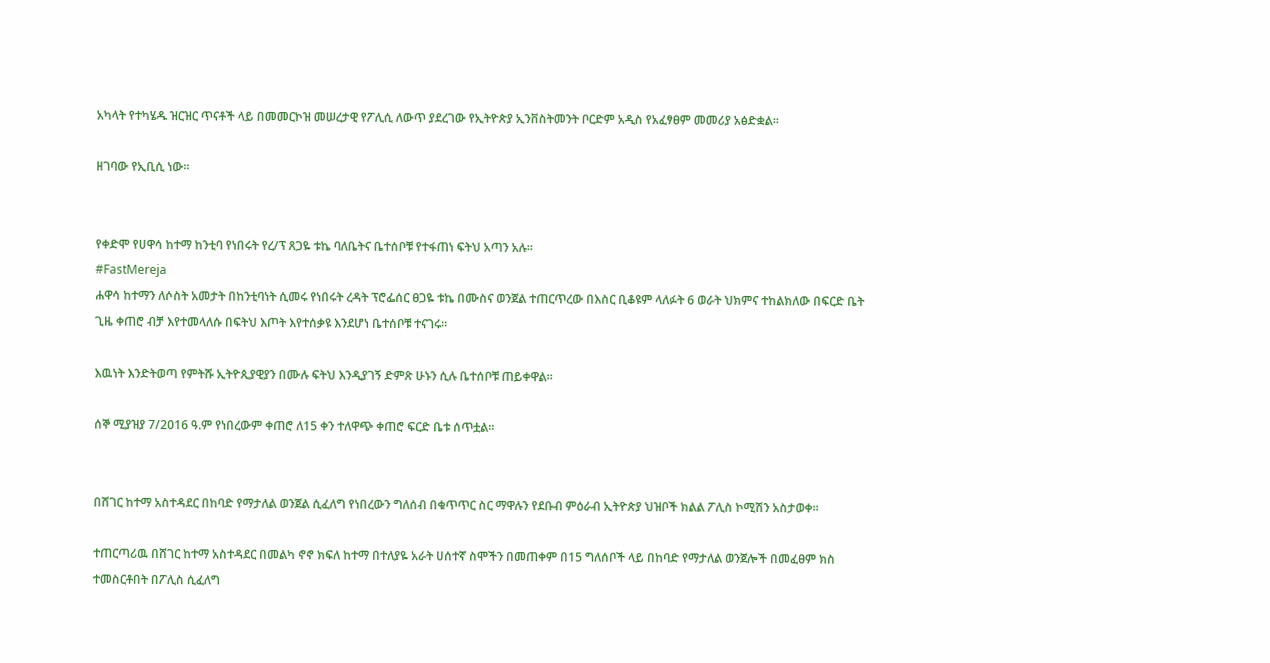አካላት የተካሄዱ ዝርዝር ጥናቶች ላይ በመመርኮዝ መሠረታዊ የፖሊሲ ለውጥ ያደረገው የኢትዮጵያ ኢንቨስትመንት ቦርድም አዲስ የአፈፃፀም መመሪያ አፅድቋል።

ዘገባው የኢቢሲ ነው።


የቀድሞ የሀዋሳ ከተማ ከንቲባ የነበሩት የረ/ፕ ጸጋዬ ቱኬ ባለቤትና ቤተሰቦቹ የተፋጠነ ፍትህ አጣን አሉ።
#FastMereja
ሐዋሳ ከተማን ለሶስት አመታት በከንቲባነት ሲመሩ የነበሩት ረዳት ፕሮፌሰር ፀጋዬ ቱኬ በሙስና ወንጀል ተጠርጥረው በእስር ቢቆዩም ላለፉት 6 ወራት ህክምና ተከልክለው በፍርድ ቤት ጊዜ ቀጠሮ ብቻ እየተመላለሱ በፍትህ እጦት እየተሰቃዩ እንደሆነ ቤተሰቦቹ ተናገሩ።

እዉነት እንድትወጣ የምትሹ ኢትዮጲያዊያን በሙሉ ፍትህ እንዲያገኝ ድምጽ ሁኑን ሲሉ ቤተሰቦቹ ጠይቀዋል።

ሰኞ ሚያዝያ 7/2016 ዓ.ም የነበረውም ቀጠሮ ለ15 ቀን ተለዋጭ ቀጠሮ ፍርድ ቤቱ ሰጥቷል።


በሸገር ከተማ አስተዳደር በከባድ የማታለል ወንጀል ሲፈለግ የነበረውን ግለሰብ በቁጥጥር ስር ማዋሉን የደቡብ ምዕራብ ኢትዮጵያ ህዝቦች ክልል ፖሊስ ኮሚሽን አስታወቀ፡፡

ተጠርጣሪዉ በሸገር ከተማ አስተዳደር በመልካ ኖኖ ክፍለ ከተማ በተለያዬ አራት ሀሰተኛ ስሞችን በመጠቀም በ15 ግለሰቦች ላይ በከባድ የማታለል ወንጀሎች በመፈፀም ክስ ተመስርቶበት በፖሊስ ሲፈለግ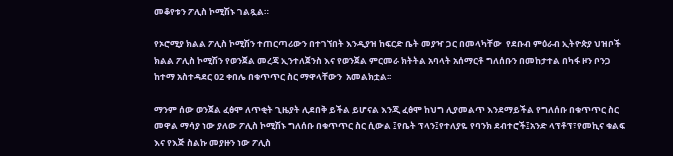መቆየቱን ፖሊስ ኮሚሽኑ ገልጿል።

የኦሮሚያ ክልል ፖሊስ ኮሚሽን ተጠርጣሪውን በተገኘበት እንዲያዝ ከፍርድ ቤት መያዣ ጋር በመላካቸው  የደቡብ ምዕራብ ኢትዮጵያ ህዝቦች ክልል ፖሊስ ኮሚሽን የወንጀል መረጃ ኢንተለጀንስ እና የወንጀል ምርመራ ክትትል አባላት አሰማርቶ ግለሰቡን በመከታተል በካፋ ዞን ቦንጋ ከተማ አስተዳደር 02 ቀበሌ በቁጥጥር ስር ማዋላቸውን  አመልክቷል፡፡

ማንም ሰው ወንጀል ፈፅሞ ለጥቂት ጊዜያት ሊደበቅ ይችል ይሆናል እንጂ ፈፅሞ ከህግ ሊያመልጥ እንደማይችል የግለሰቡ በቁጥጥር ስር መዋል ማሳያ ነው ያለው ፖሊስ ኮሚሽኑ ግለሰቡ በቁጥጥር ስር ሲውል ፤የቤት ፕላን፤የተለያዬ የባንክ ደብተሮች፤አንድ ላፕቶፕ፣የመኪና ቁልፍ እና የእጅ ስልኩ መያዙን ነው ፖሊስ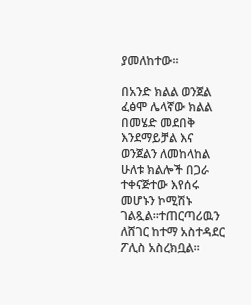ያመለከተው፡፡

በአንድ ክልል ወንጀል ፈፅሞ ሌላኛው ክልል በመሄድ መደበቅ እንደማይቻል እና ወንጀልን ለመከላከል ሁለቱ ክልሎች በጋራ ተቀናጅተው እየሰሩ መሆኑን ኮሚሽኑ ገልጿል፡፡ተጠርጣሪዉን ለሸገር ከተማ አስተዳደር ፖሊስ አስረክቧል፡፡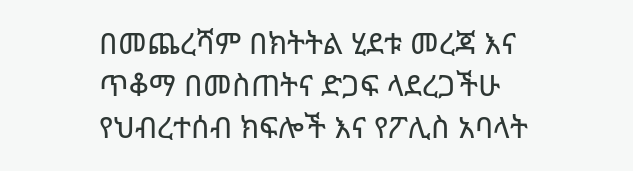በመጨረሻም በክትትል ሂደቱ መረጃ እና ጥቆማ በመስጠትና ድጋፍ ላደረጋችሁ የህብረተሰብ ክፍሎች እና የፖሊስ አባላት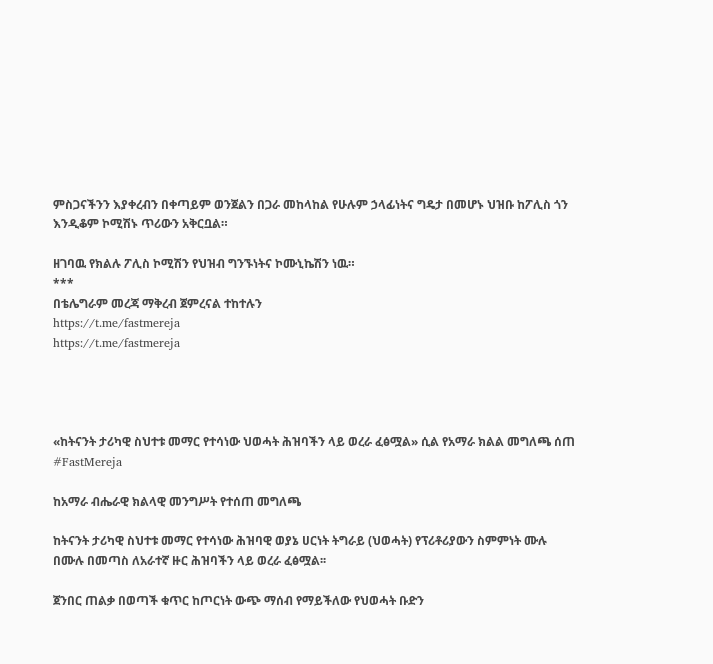ምስጋናችንን እያቀረብን በቀጣይም ወንጀልን በጋራ መከላከል የሁሉም ኃላፊነትና ግዴታ በመሆኑ ህዝቡ ከፖሊስ ጎን እንዲቆም ኮሚሽኑ ጥሪውን አቅርቧል።

ዘገባዉ የክልሉ ፖሊስ ኮሚሽን የህዝብ ግንኙነትና ኮሙኒኬሽን ነዉ።
***
በቴሌግራም መረጃ ማቅረብ ጀምረናል ተከተሉን
https://t.me/fastmereja
https://t.me/fastmereja




«ከትናንት ታሪካዊ ስህተቱ መማር የተሳነው ህወሓት ሕዝባችን ላይ ወረራ ፈፅሟል» ሲል የአማራ ክልል መግለጫ ሰጠ
#FastMereja

ከአማራ ብሔራዊ ክልላዊ መንግሥት የተሰጠ መግለጫ

ከትናንት ታሪካዊ ስህተቱ መማር የተሳነው ሕዝባዊ ወያኔ ሀርነት ትግራይ (ህወሓት) የፕሪቶሪያውን ስምምነት ሙሉ በሙሉ በመጣስ ለአራተኛ ዙር ሕዝባችን ላይ ወረራ ፈፅሟል፡፡

ጀንበር ጠልቃ በወጣች ቁጥር ከጦርነት ውጭ ማሰብ የማይችለው የህወሓት ቡድን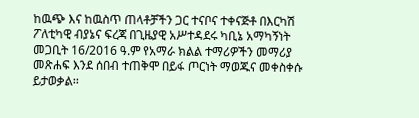ከዉጭ እና ከዉስጥ ጠላቶቻችን ጋር ተናቦና ተቀናጅቶ በእርካሽ ፖለቲካዊ ብያኔና ፍረጃ በጊዜያዊ አሥተዳደሩ ካቢኔ አማካኝነት መጋቢት 16/2016 ዓ.ም የአማራ ክልል ተማሪዎችን መማሪያ መጽሐፍ እንደ ሰበብ ተጠቅሞ በይፋ ጦርነት ማወጁና መቀስቀሱ ይታወቃል፡፡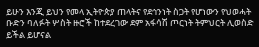ይሁን እንጂ ይህን የመላ ኢትዮጵያ ጠላትና የደኅንነት ስጋት የሆነውን የህወሓት ቡድን ባለፉት ሦስት ዙሮች ከተደረገው ደም አፋሳሽ ጦርነት ትምህርት ሊወስድ ይችል ይሆናል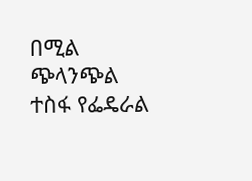በሚል ጭላንጭል ተስፋ የፌዴራል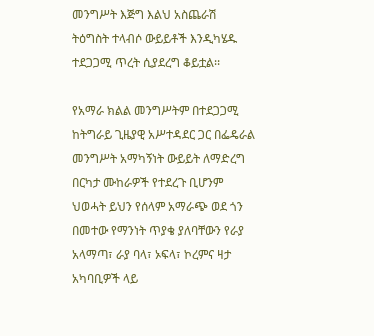መንግሥት እጅግ እልህ አስጨራሽ ትዕግስት ተላብሶ ውይይቶች እንዲካሄዱ ተደጋጋሚ ጥረት ሲያደረግ ቆይቷል፡፡

የአማራ ክልል መንግሥትም በተደጋጋሚ ከትግራይ ጊዜያዊ አሥተዳደር ጋር በፌዴራል መንግሥት አማካኝነት ውይይት ለማድረግ በርካታ ሙከራዎች የተደረጉ ቢሆንም ህወሓት ይህን የሰላም አማራጭ ወደ ጎን በመተው የማንነት ጥያቄ ያለባቸውን የራያ አላማጣ፣ ራያ ባላ፣ ኦፍላ፣ ኮረምና ዛታ አካባቢዎች ላይ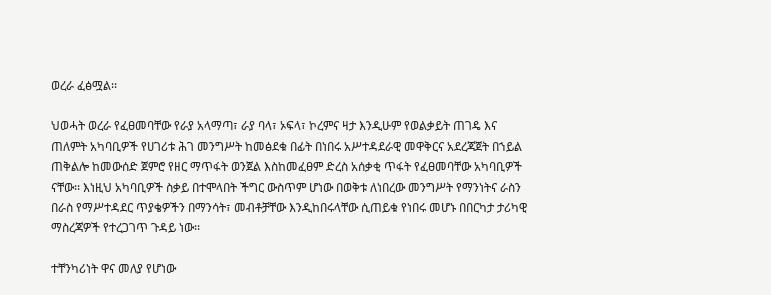ወረራ ፈፅሟል፡፡

ህወሓት ወረራ የፈፀመባቸው የራያ አላማጣ፣ ራያ ባላ፣ ኦፍላ፣ ኮረምና ዛታ እንዲሁም የወልቃይት ጠገዴ እና ጠለምት አካባቢዎች የሀገሪቱ ሕገ መንግሥት ከመፅደቁ በፊት በነበሩ አሥተዳደራዊ መዋቅርና አደረጃጀት በኀይል ጠቅልሎ ከመውሰድ ጀምሮ የዘር ማጥፋት ወንጀል እስከመፈፀም ድረስ አሰቃቂ ጥፋት የፈፀመባቸው አካባቢዎች ናቸው፡፡ እነዚህ አካባቢዎች ስቃይ በተሞላበት ችግር ውስጥም ሆነው በወቅቱ ለነበረው መንግሥት የማንነትና ራስን በራስ የማሥተዳደር ጥያቄዎችን በማንሳት፣ መብቶቻቸው እንዲከበሩላቸው ሲጠይቁ የነበሩ መሆኑ በበርካታ ታሪካዊ ማስረጃዎች የተረጋገጥ ጉዳይ ነው፡፡

ተቸንካሪነት ዋና መለያ የሆነው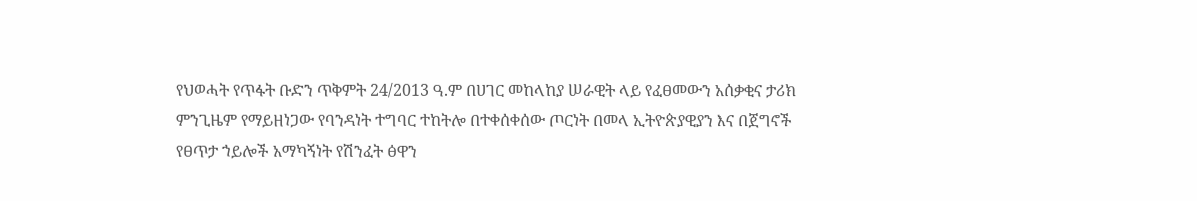የህወሓት የጥፋት ቡድን ጥቅምት 24/2013 ዓ.ም በሀገር መከላከያ ሠራዊት ላይ የፈፀመውን አሰቃቂና ታሪክ ምንጊዜም የማይዘነጋው የባንዳነት ተግባር ተከትሎ በተቀሰቀሰው ጦርነት በመላ ኢትዮጵያዊያን እና በጀግኖች የፀጥታ ኀይሎች አማካኝነት የሽንፈት ፅዋን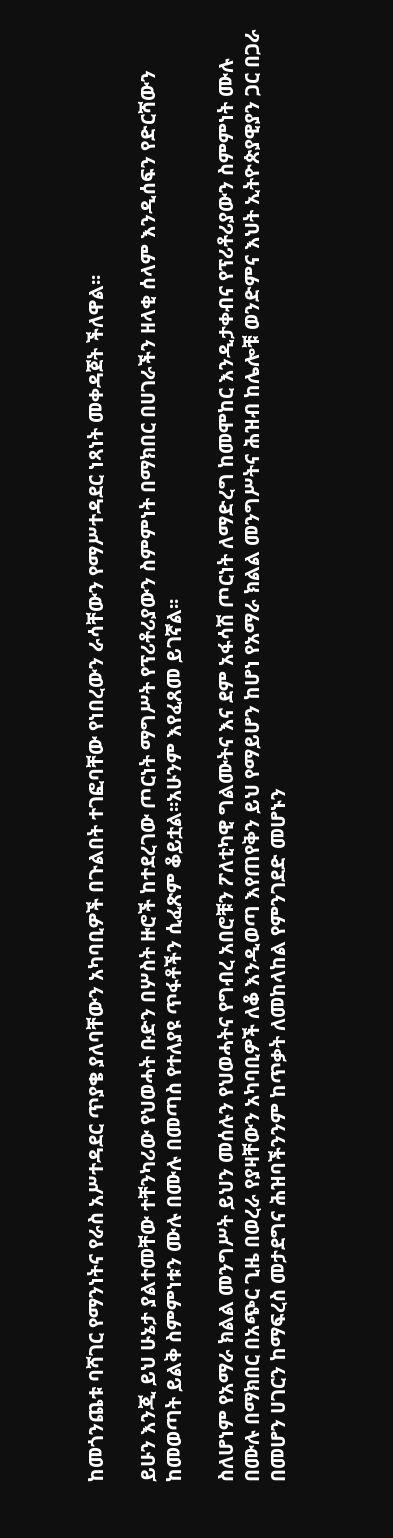ከመጎንጨቱ ባሻገር የማንነትና የራስ አሥተዳደር ጥያቄ ያለባቸውን አካባቢዎች በጉልበት ተገፎባቸው የነበረውን ራሳቸውን የማሥተዳደር ነጻነት መቀዳጀት ችለዋል፡፡

ይሁን እንጂ ይህ ሁኔታ ያልተመቸው ተቸንካሪው የህወሓት ቡድን በሦስት ዙሮች ከተደረገው ጦርነት ማግሥት የፕሪቶሪያውን ስምምነት በማክበር በሀገራችን ዘላቂ ሰላም እንዲሰፍን የድርሻውን ከመወጣት ይልቅ ስምምነቱን ሙሉ በሙሉ በመጣስ የተለያዩ ጥፋቶችን ሲፈጽም ቆይቷል፡፡አሁንም እየፈጸመ ይገኛል፡፡

ስለሆነም የአማራ ክልል መንግሥት ይህን መሰሉን የህወሓትና የግብረ አበሮቹን ፖለቲካዊ ግልሙትና እና ደም አፋሳሽ ጦርነት ለማድረግ ከመሞከር እንዲታቀብና የፕሪቶሪያውን ስምምነት ሙሉ በሙሉ በማክበር በአጭር ጊዜ በወረራ የያዛቸውን አካባቢዎች ለቆ እንዲወጣ እየጠየቅን ይህ የማይሆን ከሆነ የአማራ ክልል መንግሥትና ሕዝብ ከሌሎቹ ወንድምና እህት ኢትዮጵያዊያን ጋር በጋራ በመሆን ሀገርን ከማፍረስ መታደግና ሕዝባችንንም ከጥቃት ለመከላከል የምንገደድ መሆኑን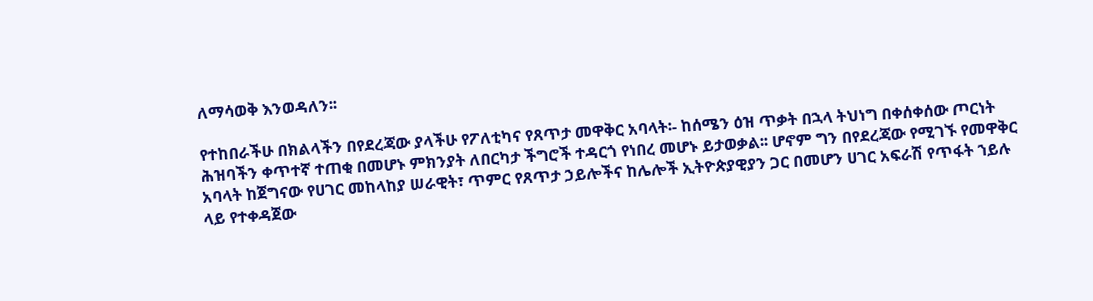ለማሳወቅ እንወዳለን፡፡

የተከበራችሁ በክልላችን በየደረጃው ያላችሁ የፖለቲካና የጸጥታ መዋቅር አባላት፡- ከሰሜን ዕዝ ጥቃት በኋላ ትህነግ በቀሰቀሰው ጦርነት ሕዝባችን ቀጥተኛ ተጠቂ በመሆኑ ምክንያት ለበርካታ ችግሮች ተዳርጎ የነበረ መሆኑ ይታወቃል፡፡ ሆኖም ግን በየደረጃው የሚገኙ የመዋቅር አባላት ከጀግናው የሀገር መከላከያ ሠራዊት፣ ጥምር የጸጥታ ኃይሎችና ከሌሎች ኢትዮጵያዊያን ጋር በመሆን ሀገር አፍራሽ የጥፋት ኀይሉ ላይ የተቀዳጀው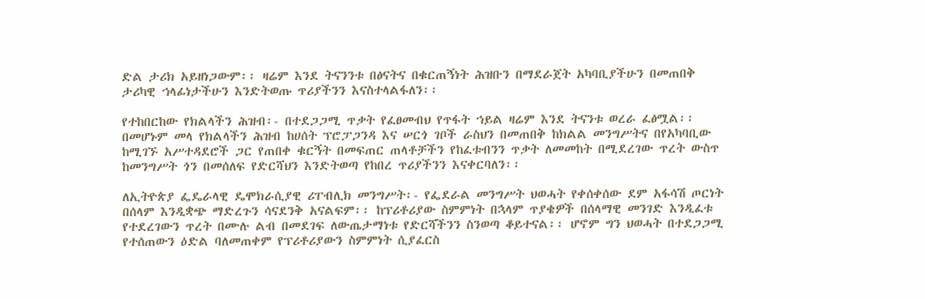ድል ታሪክ አይዘነጋውም፡፡ ዛሬም እንደ ትናንንቱ በፅናትና በቁርጠኝነት ሕዝቡን በማደራጀት አካባቢያችሁን በመጠበቅ ታሪካዊ ኀላፊነታችሁን እንድትወጡ ጥሪያችንን እናስተላልፋለን፡፡

የተከበርከው የክልላችን ሕዝብ፡- በተደጋጋሚ ጥቃት የፈፀመብህ የጥፋት ኀይል ዛሬም እንደ ትናንቱ ወረራ ፈፅሟል፡፡ በመሆኑም መላ የክልላችን ሕዝብ ከሀሰት ፕሮፓጋንዳ እና ሠርጎ ገቦች ራስህን በመጠበቅ ከክልል መንግሥትና በየአካባቢው ከሚገኙ አሥተዳደሮች ጋር የጠበቀ ቁርኝት በመፍጠር ጠላቶቻችን የከፈቱብንን ጥቃት ለመመከት በሚደረገው ጥረት ውስጥ ከመንግሥት ጎን በመሰለፍ የድርሻህን እንድትወጣ የከበረ ጥሪያችንን እናቀርባለን፡፡

ለኢትዮጵያ ፌዴራላዊ ዴሞክራሲያዊ ሪፐብሊክ መንግሥት፡- የፌደራል መንግሥት ህወሓት የቀሰቀሰው ደም አፋሳሽ ጦርነት በሰላም እንዲቋጭ ማድረጉን ሳናደንቅ አናልፍም፡፡ ከፕሪቶሪያው ስምምነት በኋላም ጥያቄዎች በሰላማዊ መንገድ እንዲፈቱ የተደረገውን ጥረት በሙሉ ልብ በመደገፍ ለውጤታማነቱ የድርሻችንን ስንወጣ ቆይተናል፡፡ ሆኖም ግን ህወሓት በተደጋጋሚ የተሰጠውን ዕድል ባለመጠቀም የፕሪቶሪያውን ስምምነት ሲያፈርስ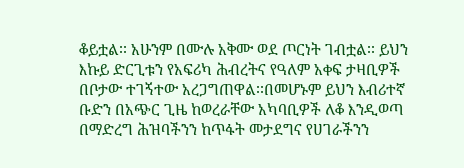ቆይቷል፡፡ አሁንም በሙሉ አቅሙ ወደ ጦርነት ገብቷል፡፡ ይህን እኩይ ድርጊቱን የአፍሪካ ሕብረትና የዓለም አቀፍ ታዛቢዎች በቦታው ተገኝተው አረጋግጠዋል፡፡በመሆኑም ይህን እብሪተኛ ቡድን በአጭር ጊዜ ከወረራቸው አካባቢዎች ለቆ እንዲወጣ በማድረግ ሕዝባችንን ከጥፋት መታደግና የሀገራችንን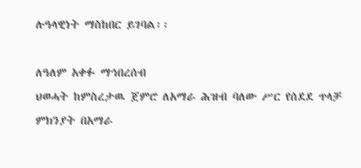ሉዓላዊነት ማስከበር ይገባል፡፡

ለዓለም አቀፉ ማኅበረሰብ
ህወሓት ከምስረታዉ ጀምሮ ለአማራ ሕዝብ ባለው ሥር የሰደደ ጥላቻ ምክንያት በአማራ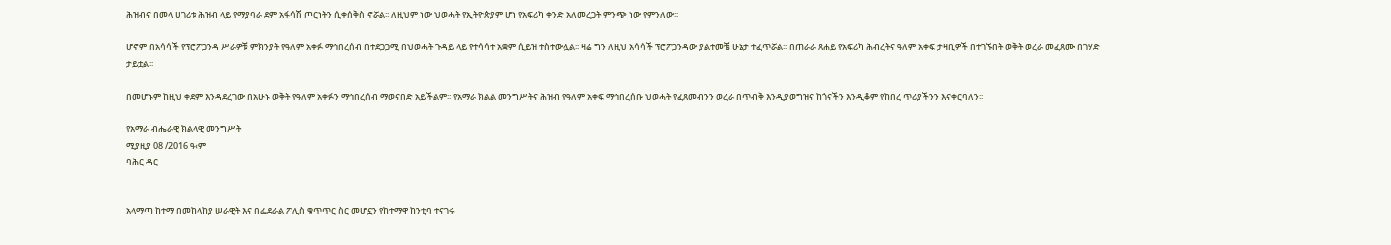ሕዝብና በመላ ሀገሪቱ ሕዝብ ላይ የማያባራ ደም አፋሳሽ ጦርነትን ሲቀሰቅስ ኖሯል፡፡ ለዚህም ነው ህወሓት የኢትዮጵያም ሆነ የአፍሪካ ቀንድ አለመረጋት ምንጭ ነው የምንለው፡፡

ሆኖም በአሳሳች የፕሮፖጋንዳ ሥራዎቹ ምክንያት የዓለም አቀፉ ማኅበረሰብ በተደጋጋሚ በህወሓት ጉዳይ ላይ የተሳሳተ አቋም ሲይዝ ተስተውሏል፡፡ ዛሬ ግን ለዚህ አሳሳች ፕሮፖጋንዳው ያልተመቼ ሁኔታ ተፈጥሯል፡፡ በጠራራ ጸሐይ የአፍሪካ ሕብረትና ዓለም አቀፍ ታዛቢዎች በተገኙበት ወቅት ወረራ መፈጸሙ በገሃድ ታይቷል፡፡

በመሆኑም ከዚህ ቀደም እንዳደረገው በአሁኑ ወቅት የዓለም አቀፉን ማኅበረሰብ ማወናበድ አይችልም፡፡ የአማራ ክልል መንግሥትና ሕዝብ የዓለም አቀፍ ማኅበረሰቡ ህወሓት የፈጸመብንን ወረራ በጥብቅ እንዲያወግዝና ከጎናችን እንዲቆም የከበረ ጥሪያችንን እናቀርባለን፡፡

የአማራ ብሔራዊ ክልላዊ መንግሥት
ሚያዚያ 08 /2016 ዓ‹ም
ባሕር ዳር


አላማጣ ከተማ በመከላከያ ሠራዊት እና በፌደራል ፖሊስ ቁጥጥር ስር መሆኗን የከተማዋ ከንቲባ ተናገሩ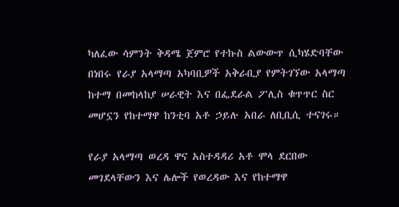ካለፈው ሳምንት ቅዳሜ ጀምሮ የተኩስ ልውውጥ ሲካሄድባቸው በነበሩ የራያ አላማጣ አካባቢዎች አቅራቢያ የምትገኘው አላማጣ ከተማ በመከላከያ ሠራዊት እና በፌደራል ፖሊስ ቁጥጥር ስር መሆኗን የከተማዋ ከንቲባ አቶ ኃይሉ አበራ ለቢቢሲ ተናገሩ።

የራያ አላማጣ ወረዳ ዋና አስተዳዳሪ አቶ ሞላ ደርበው መገደላቸውን እና ሌሎች የወረዳው እና የከተማዋ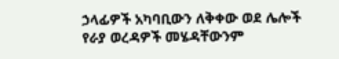ኃላፊዎች አካባቢውን ለቅቀው ወደ ሌሎች የራያ ወረዳዎች መሄዳቸውንም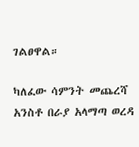ገልፀዋል።

ካለፈው ሳምንት መጨረሻ አንስቶ በራያ አላማጣ ወረዳ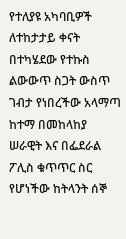የተለያዩ አካባቢዎች ለተከታታይ ቀናት በተካሄደው የተኩስ ልውውጥ ስጋት ውስጥ ገብታ የነበረችው አላማጣ ከተማ በመከላከያ ሠራዊት እና በፌደራል ፖሊስ ቁጥጥር ስር የሆነችው ከትላንት ሰኞ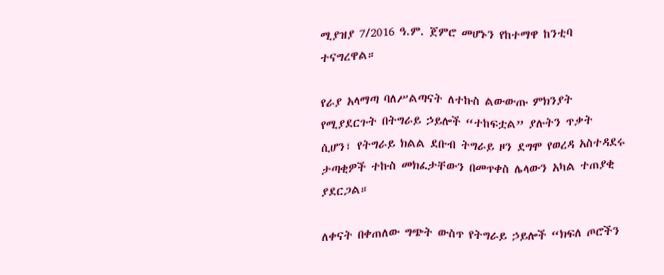ሚያዝያ 7/2016 ዓ.ም. ጀምሮ መሆኑን የከተማዋ ከንቲባ ተናግረዋል።

የራያ አላማጣ ባለሥልጣናት ለተኩስ ልውውጡ ምክንያት የሚያደርጉት በትግራይ ኃይሎች “ተከፍቷል” ያሉትን ጥቃት ሲሆን፣ የትግራይ ክልል ደቡብ ትግራይ ዞን ደግሞ የወረዳ አስተዳደሩ ታጣቂዎች ተኩስ መክፈታቸውን በመጥቀስ ሌላውን አካል ተጠያቂ ያደርጋል።

ለቀናት በቀጠለው ግጭት ውስጥ የትግራይ ኃይሎች “ክፍለ ጦሮችን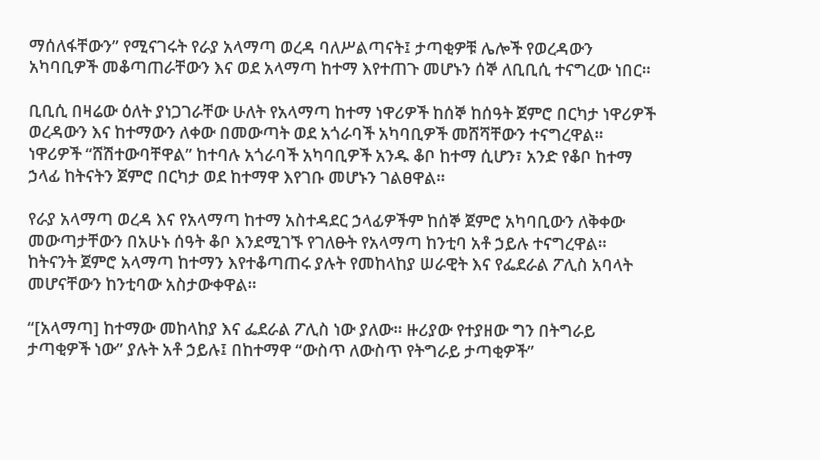ማሰለፋቸውን” የሚናገሩት የራያ አላማጣ ወረዳ ባለሥልጣናት፤ ታጣቂዎቹ ሌሎች የወረዳውን አካባቢዎች መቆጣጠራቸውን እና ወደ አላማጣ ከተማ እየተጠጉ መሆኑን ሰኞ ለቢቢሲ ተናግረው ነበር።

ቢቢሲ በዛሬው ዕለት ያነጋገራቸው ሁለት የአላማጣ ከተማ ነዋሪዎች ከሰኞ ከሰዓት ጀምሮ በርካታ ነዋሪዎች ወረዳውን እና ከተማውን ለቀው በመውጣት ወደ አጎራባች አካባቢዎች መሸሻቸውን ተናግረዋል። ነዋሪዎች “ሸሽተውባቸዋል” ከተባሉ አጎራባች አካባቢዎች አንዱ ቆቦ ከተማ ሲሆን፣ አንድ የቆቦ ከተማ ኃላፊ ከትናትን ጀምሮ በርካታ ወደ ከተማዋ እየገቡ መሆኑን ገልፀዋል።

የራያ አላማጣ ወረዳ እና የአላማጣ ከተማ አስተዳደር ኃላፊዎችም ከሰኞ ጀምሮ አካባቢውን ለቅቀው መውጣታቸውን በአሁኑ ሰዓት ቆቦ እንደሚገኙ የገለፁት የአላማጣ ከንቲባ አቶ ኃይሉ ተናግረዋል። ከትናንት ጀምሮ አላማጣ ከተማን እየተቆጣጠሩ ያሉት የመከላከያ ሠራዊት እና የፌደራል ፖሊስ አባላት መሆናቸውን ከንቲባው አስታውቀዋል።

“[አላማጣ] ከተማው መከላከያ እና ፌደራል ፖሊስ ነው ያለው። ዙሪያው የተያዘው ግን በትግራይ ታጣቂዎች ነው” ያሉት አቶ ኃይሉ፤ በከተማዋ “ውስጥ ለውስጥ የትግራይ ታጣቂዎች”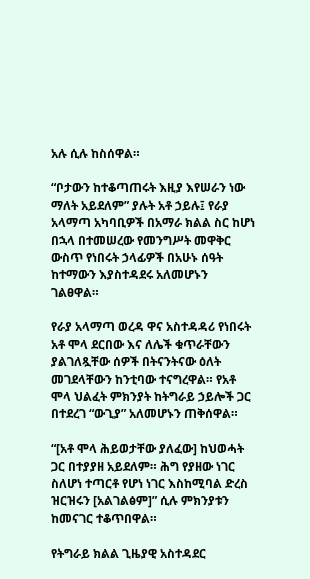አሉ ሲሉ ከስሰዋል።

“ቦታውን ከተቆጣጠሩት እዚያ እየሠራን ነው ማለት አይደለም” ያሉት አቶ ኃይሉ፤ የራያ አላማጣ አካባቢዎች በአማራ ክልል ስር ከሆነ በኋላ በተመሠረው የመንግሥት መዋቅር ውስጥ የነበሩት ኃላፊዎች በአሁኑ ሰዓት ከተማውን እያስተዳደሩ አለመሆኑን ገልፀዋል።

የራያ አላማጣ ወረዳ ዋና አስተዳዳሪ የነበሩት አቶ ሞላ ደርበው እና ለሌች ቁጥራቸውን ያልገለጿቸው ሰዎች በትናንትናው ዕለት መገደላቸውን ከንቲባው ተናግረዋል። የአቶ ሞላ ህልፈት ምክንያት ከትግራይ ኃይሎች ጋር በተደረገ “ውጊያ” አለመሆኑን ጠቅሰዋል።

“[አቶ ሞላ ሕይወታቸው ያለፈው] ከህወሓት ጋር በተያያዘ አይደለም። ሕግ የያዘው ነገር ስለሆነ ተጣርቶ የሆነ ነገር እስከሚባል ድረስ ዝርዝሩን [አልገልፅም]” ሲሉ ምክንያቱን ከመናገር ተቆጥበዋል።

የትግራይ ክልል ጊዜያዊ አስተዳደር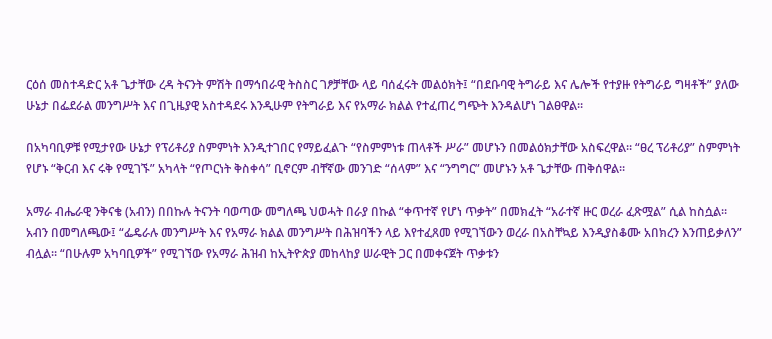ርዕሰ መስተዳድር አቶ ጌታቸው ረዳ ትናንት ምሽት በማኅበራዊ ትስስር ገፆቻቸው ላይ ባሰፈሩት መልዕክት፤ “በደቡባዊ ትግራይ እና ሌሎች የተያዙ የትግራይ ግዛቶች” ያለው ሁኔታ በፌደራል መንግሥት እና በጊዜያዊ አስተዳደሩ እንዲሁም የትግራይ እና የአማራ ክልል የተፈጠረ ግጭት እንዳልሆነ ገልፀዋል።

በአካባቢዎቹ የሚታየው ሁኔታ የፕሪቶሪያ ስምምነት እንዲተገበር የማይፈልጉ “የስምምነቱ ጠላቶች ሥራ” መሆኑን በመልዕክታቸው አስፍረዋል። “ፀረ ፕሪቶሪያ” ስምምነት የሆኑ “ቅርብ እና ሩቅ የሚገኙ” አካላት “የጦርነት ቅስቀሳ” ቢኖርም ብቸኛው መንገድ “ሰላም” እና “ንግግር” መሆኑን አቶ ጌታቸው ጠቅሰዋል።

አማራ ብሔራዊ ንቅናቄ (አብን) በበኩሉ ትናንት ባወጣው መግለጫ ህወሓት በራያ በኩል “ቀጥተኛ የሆነ ጥቃት” በመክፈት “አራተኛ ዙር ወረራ ፈጽሟል” ሲል ከስሷል። አብን በመግለጫው፤ “ፌዴራሉ መንግሥት እና የአማራ ክልል መንግሥት በሕዝባችን ላይ እየተፈጸመ የሚገኘውን ወረራ በአስቸኳይ እንዲያስቆሙ አበክረን እንጠይቃለን” ብሏል። “በሁሉም አካባቢዎች” የሚገኘው የአማራ ሕዝብ ከኢትዮጵያ መከላከያ ሠራዊት ጋር በመቀናጀት ጥቃቱን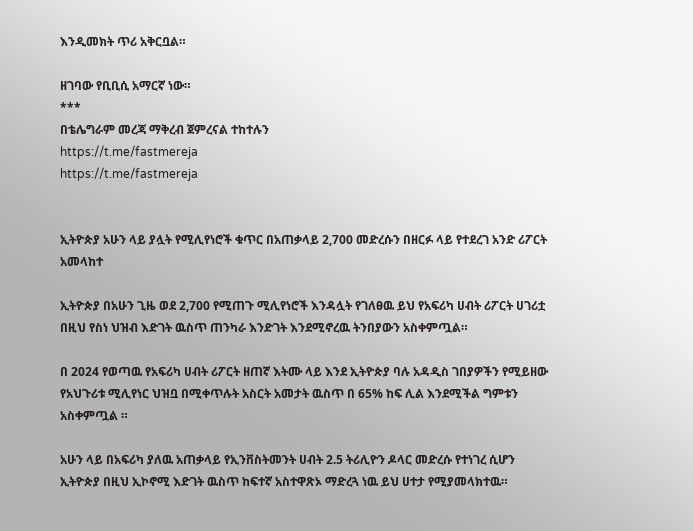እንዲመክት ጥሪ አቅርቧል።

ዘገባው የቢቢሲ አማርኛ ነው።
***
በቴሌግራም መረጃ ማቅረብ ጀምረናል ተከተሉን
https://t.me/fastmereja
https://t.me/fastmereja


ኢትዮጵያ አሁን ላይ ያሏት የሚሊየነሮች ቁጥር በአጠቃላይ 2,700 መድረሱን በዘርፉ ላይ የተደረገ አንድ ሪፖርት አመላከተ

ኢትዮጵያ በአሁን ጊዜ ወደ 2,700 የሚጠጉ ሚሊየነሮች እንዳሏት የገለፀዉ ይህ የአፍሪካ ሀብት ሪፖርት ሀገሪቷ በዚህ የስነ ህዝብ እድገት ዉስጥ ጠንካራ እንድገት እንደሚኖረዉ ትንበያውን አስቀምጧል።

በ 2024 የወጣዉ የአፍሪካ ሀብት ሪፖርት ዘጠኛ እትሙ ላይ እንደ ኢትዮጵያ ባሉ አዳዲስ ገበያዎችን የሚይዘው የአህጉሪቱ ሚሊየነር ህዝቧ በሚቀጥሉት አስርት አመታት ዉስጥ በ 65% ከፍ ሊል እንደሚችል ግምቱን አስቀምጧል ።

አሁን ላይ በአፍሪካ ያለዉ አጠቃላይ የኢንቨስትመንት ሀብት 2.5 ትሪሊዮን ዶላር መድረሱ የተነገረ ሲሆን ኢትዮጵያ በዚህ ኢኮኖሚ እድገት ዉስጥ ከፍተኛ አስተዋጽኦ ማድረጓ ነዉ ይህ ሀተታ የሚያመላክተዉ።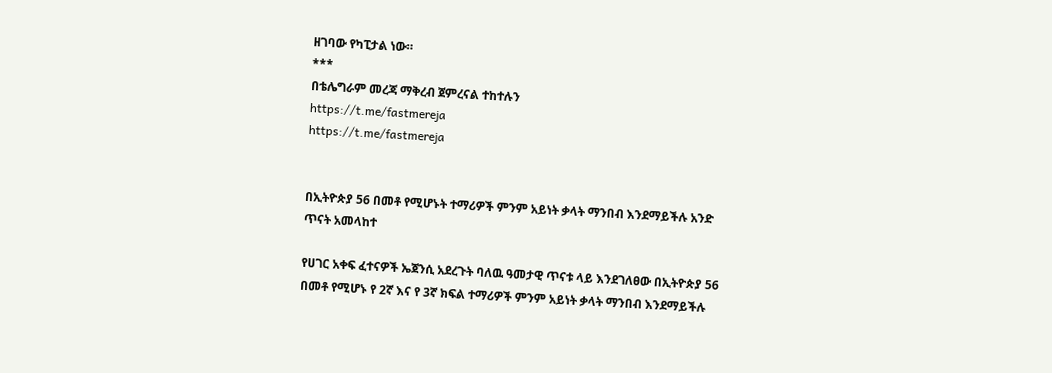ዘገባው የካፒታል ነው።
***
በቴሌግራም መረጃ ማቅረብ ጀምረናል ተከተሉን
https://t.me/fastmereja
https://t.me/fastmereja


በኢትዮጵያ 56 በመቶ የሚሆኑት ተማሪዎች ምንም አይነት ቃላት ማንበብ እንደማይችሉ አንድ ጥናት አመላከተ

የሀገር አቀፍ ፈተናዎች ኤጀንሲ አደረጉት ባለዉ ዓመታዊ ጥናቱ ላይ እንደገለፀው በኢትዮጵያ 56 በመቶ የሚሆኑ የ 2ኛ እና የ 3ኛ ክፍል ተማሪዎች ምንም አይነት ቃላት ማንበብ እንደማይችሉ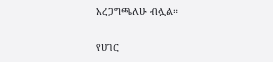አረጋግጫለሁ ብሏል።

የሀገር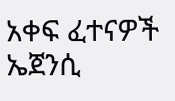አቀፍ ፈተናዎች ኤጀንሲ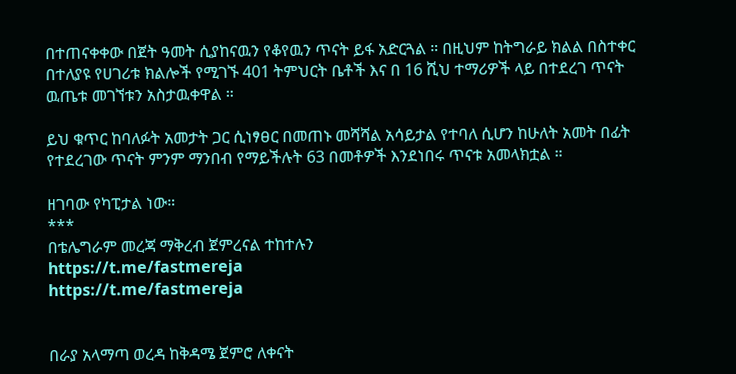በተጠናቀቀው በጀት ዓመት ሲያከናዉን የቆየዉን ጥናት ይፋ አድርጓል ። በዚህም ከትግራይ ክልል በስተቀር በተለያዩ የሀገሪቱ ክልሎች የሚገኙ 401 ትምህርት ቤቶች እና በ 16 ሺህ ተማሪዎች ላይ በተደረገ ጥናት ዉጤቱ መገኘቱን አስታዉቀዋል ።

ይህ ቁጥር ከባለፉት አመታት ጋር ሲነፃፀር በመጠኑ መሻሻል አሳይታል የተባለ ሲሆን ከሁለት አመት በፊት የተደረገው ጥናት ምንም ማንበብ የማይችሉት 63 በመቶዎች እንደነበሩ ጥናቱ አመላክቷል ።

ዘገባው የካፒታል ነው።
***
በቴሌግራም መረጃ ማቅረብ ጀምረናል ተከተሉን
https://t.me/fastmereja
https://t.me/fastmereja


በራያ አላማጣ ወረዳ ከቅዳሜ ጀምሮ ለቀናት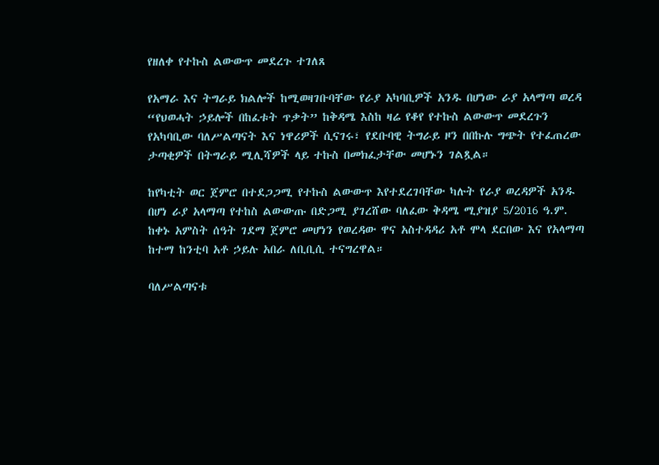የዘለቀ የተኩስ ልውውጥ መደረጉ ተገለጸ

የአማራ እና ትግራይ ክልሎች ከሚወዛገቡባቸው የራያ አካባቢዎች አንዱ በሆነው ራያ አላማጣ ወረዳ “የህወሓት ኃይሎች በከፈቱት ጥቃት” ከቅዳሜ እስከ ዛሬ የቆየ የተኩስ ልውውጥ መደረጉን የአካባቢው ባለሥልጣናት እና ነዋሪዎች ሲናገሩ፣ የደቡባዊ ትግራይ ዞን በበኩሉ ግጭት የተፈጠረው ታጣቂዎች በትግራይ ሚሊሻዎች ላይ ተኩስ በመክፈታቸው መሆኑን ገልጿል።

ከየካቲት ወር ጀምሮ በተደጋጋሚ የተኩስ ልውውጥ እየተደረገባቸው ካሉት የራያ ወረዳዎች አንዱ በሆነ ራያ አላማጣ የተከስ ልውውጡ በድጋሚ ያገረሸው ባለፈው ቅዳሜ ሚያዝያ 5/2016 ዓ.ም. ከቀኑ አምስት ሰዓት ገደማ ጀምሮ መሆነን የወረዳው ዋና አስተዳዳሪ አቶ ሞላ ደርበው እና የአላማጣ ከተማ ከንቲባ አቶ ኃይሉ አበራ ለቢቢሲ ተናግረዋል።

ባለሥልጣናቱ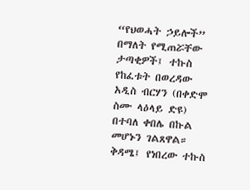“የህወሓት ኃይሎች” በማለት የሚጠሯቸው ታጣቂዎች፤ ተኩስ የከፈቱት በወረዳው አዲስ ብርሃን (በቀድሞ ስሙ ላዕላይ ድዩ) በተባለ ቀበሌ በኩል መሆኑን ገልጸዋል። ቅዳሜ፤ የነበረው ተኩስ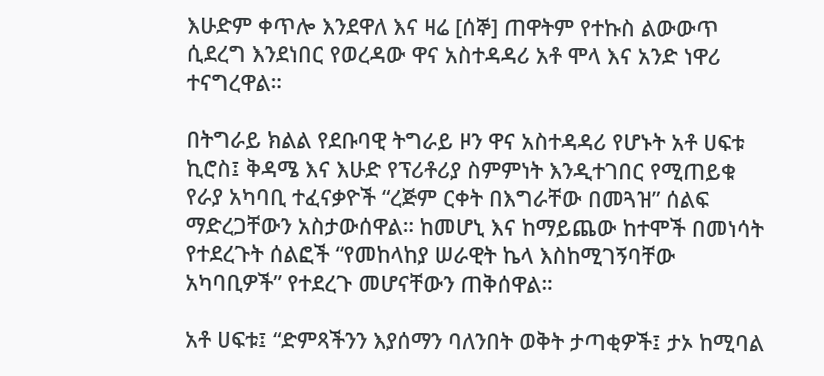እሁድም ቀጥሎ እንደዋለ እና ዛሬ [ሰኞ] ጠዋትም የተኩስ ልውውጥ ሲደረግ እንደነበር የወረዳው ዋና አስተዳዳሪ አቶ ሞላ እና አንድ ነዋሪ ተናግረዋል።

በትግራይ ክልል የደቡባዊ ትግራይ ዞን ዋና አስተዳዳሪ የሆኑት አቶ ሀፍቱ ኪሮስ፤ ቅዳሜ እና እሁድ የፕሪቶሪያ ስምምነት እንዲተገበር የሚጠይቁ የራያ አካባቢ ተፈናቃዮች “ረጅም ርቀት በእግራቸው በመጓዝ” ሰልፍ ማድረጋቸውን አስታውሰዋል። ከመሆኒ እና ከማይጨው ከተሞች በመነሳት የተደረጉት ሰልፎች “የመከላከያ ሠራዊት ኬላ እስከሚገኝባቸው አካባቢዎች” የተደረጉ መሆናቸውን ጠቅሰዋል።

አቶ ሀፍቱ፤ “ድምጻችንን እያሰማን ባለንበት ወቅት ታጣቂዎች፤ ታኦ ከሚባል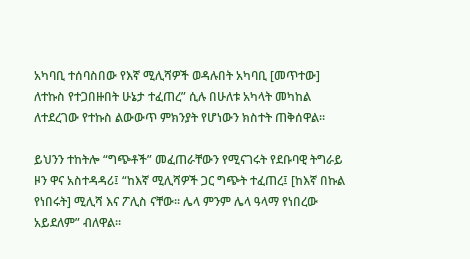አካባቢ ተሰባስበው የእኛ ሚሊሻዎች ወዳሉበት አካባቢ [መጥተው] ለተኩስ የተጋበዙበት ሁኔታ ተፈጠረ” ሲሉ በሁለቱ አካላት መካከል ለተደረገው የተኩስ ልውውጥ ምክንያት የሆነውን ክስተት ጠቅሰዋል።

ይህንን ተከትሎ “ግጭቶች” መፈጠራቸውን የሚናገሩት የደቡባዊ ትግራይ ዞን ዋና አስተዳዳሪ፤ “ከእኛ ሚሊሻዎች ጋር ግጭት ተፈጠረ፤ [ከእኛ በኩል የነበሩት] ሚሊሻ እና ፖሊስ ናቸው። ሌላ ምንም ሌላ ዓላማ የነበረው አይደለም” ብለዋል።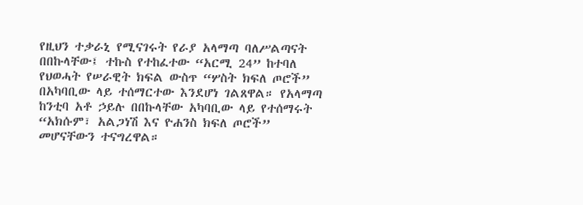የዚህን ተቃራኒ የሚናገሩት የራያ አላማጣ ባለሥልጣናት በበኩላቸው፤ ተኩስ የተከፈተው “አርሚ 24” ከተባለ የህወሓት የሠራዊት ክፍል ውስጥ “ሦስት ክፍለ ጦሮች” በአካባቢው ላይ ተሰማርተው እንደሆነ ገልጸዋል። የአላማጣ ከንቲባ አቶ ኃይሉ በበኩላቸው አካባቢው ላይ የተሰማሩት “አክሱም፣ አልጋነሽ እና ዮሐንስ ክፍለ ጦሮች” መሆናቸውን ተናግረዋል።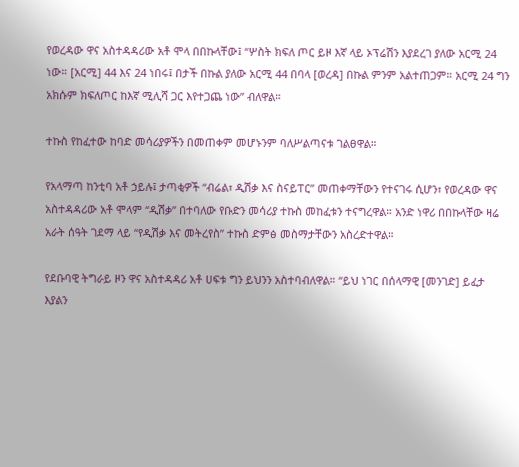የወረዳው ዋና አስተዳዳሪው አቶ ሞላ በበኩላቸው፤ “ሦስት ክፍለ ጦር ይዞ እኛ ላይ ኦፕሬሽን እያደረገ ያለው አርሚ 24 ነው። [አርሚ] 44 እና 24 ነበሩ፤ በታች በኩል ያለው አርሚ 44 በባላ [ወረዳ] በኩል ምንም አልተጠጋም። አርሚ 24 ግን አክሱም ክፍለጦር ከእኛ ሚሊሻ ጋር እየተጋጨ ነው” ብለዋል።

ተኩስ የከፈተው ከባድ መሳሪያዎችን በመጠቀም መሆኑንም ባለሥልጣናቱ ገልፀዋል።

የአላማጣ ከንቲባ አቶ ኃይሉ፤ ታጣቂዎች “ብሬል፣ ዲሽቃ እና ስናይፐር” መጠቀማቸውን የተናገሩ ሲሆን፣ የወረዳው ዋና አስተዳዳሪው አቶ ሞላም “ዲሽቃ” በተባለው የቡድን መሳሪያ ተኩስ መከፈቱን ተናግረዋል። አንድ ነዋሪ በበኩላቸው ዛሬ አራት ሰዓት ገደማ ላይ “የዲሽቃ እና መትረየስ” ተኩስ ድምፅ መስማታቸውን አስረድተዋል።

የደቡባዊ ትግራይ ዞን ዋና አስተዳዳሪ አቶ ሀፍቱ ግን ይህንን አስተባብለዋል። “ይህ ነገር በሰላማዊ [መንገድ] ይፈታ እያልን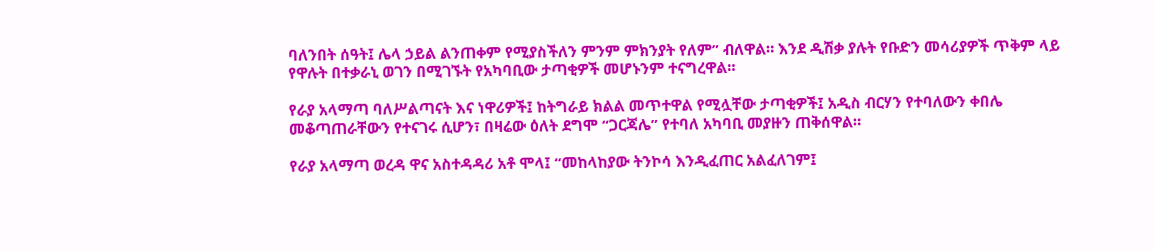ባለንበት ሰዓት፤ ሌላ ኃይል ልንጠቀም የሚያስችለን ምንም ምክንያት የለም” ብለዋል። እንደ ዲሽቃ ያሉት የቡድን መሳሪያዎች ጥቅም ላይ የዋሉት በተቃራኒ ወገን በሚገኙት የአካባቢው ታጣቂዎች መሆኑንም ተናግረዋል።

የራያ አላማጣ ባለሥልጣናት እና ነዋሪዎች፤ ከትግራይ ክልል መጥተዋል የሚሏቸው ታጣቂዎች፤ አዲስ ብርሃን የተባለውን ቀበሌ መቆጣጠራቸውን የተናገሩ ሲሆን፣ በዛሬው ዕለት ደግሞ “ጋርጃሌ” የተባለ አካባቢ መያዙን ጠቅሰዋል።

የራያ አላማጣ ወረዳ ዋና አስተዳዳሪ አቶ ሞላ፤ “መከላከያው ትንኮሳ እንዲፈጠር አልፈለገም፤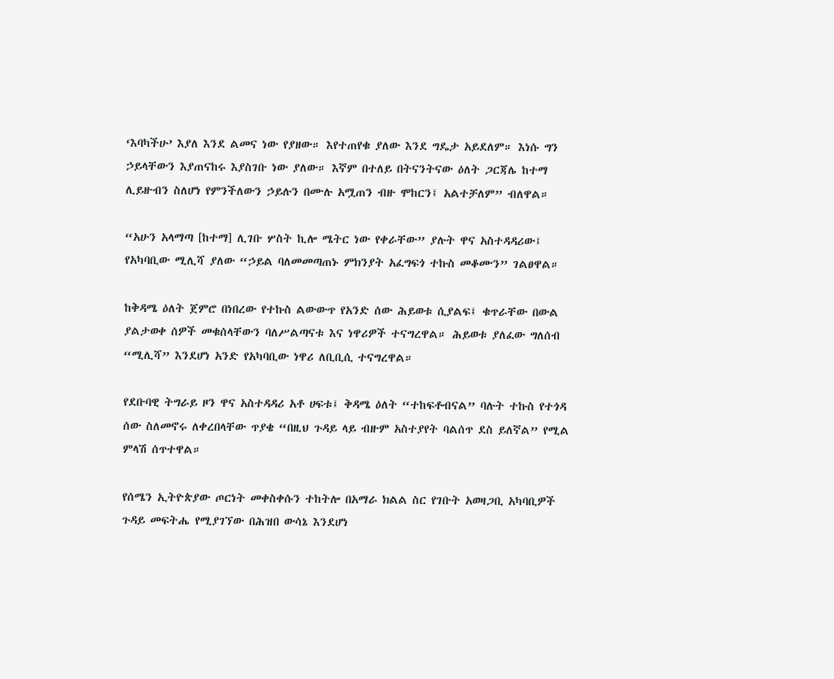‘እባካችሁ’ እያለ እንደ ልመና ነው የያዘው። እየተጠየቁ ያለው እንደ ግዴታ አይደለም። እነሱ ግን ኃይላቸውን እያጠናከሩ እያስገቡ ነው ያለው። እኛም በተለይ በትናንትናው ዕለት ጋርጃሌ ከተማ ሊይዙብን ስለሆነ የምንችለውን ኃይሉን በሙሉ አሟጠን ብዙ ሞከርን፤ አልተቻለም” ብለዋል።

“አሁን አላማጣ [ከተማ] ሊገቡ ሦስት ኪሎ ሜትር ነው የቀራቸው” ያሉት ዋና አስተዳዳሪው፤ የአካባቢው ሚሊሻ ያለው “ኃይል ባለመመጣጠኑ ምክንያት አፈግፍጎ ተኩስ መቆሙን” ገልፀዋል።

ከቅዳሜ ዕለት ጀምሮ በነበረው የተኩስ ልውውጥ የአንድ ሰው ሕይወቱ ሲያልፍ፤ ቁጥራቸው በውል ያልታወቀ ሰዎች መቁሰላቸውን ባለሥልጣናቱ እና ነዋሪዎች ተናግረዋል። ሕይወቱ ያለፈው ግለሰብ “ሚሊሻ” እንደሆነ አንድ የአካባቢው ነዋሪ ለቢቢሲ ተናግረዋል።

የደቡባዊ ትግራይ ዞን ዋና አስተዳዳሪ አቶ ሀፍቱ፤ ቅዳሜ ዕለት “ተከፍቶብናል” ባሉት ተኩስ የተጎዳ ሰው ስለመኖሩ ለቀረበላቸው ጥያቄ “በዚህ ጉዳይ ላይ ብዙም አስተያየት ባልሰጥ ደስ ይለኛል” የሚል ምላሽ ሰጥተዋል።

የሰሜን ኢትዮጵያው ጦርነት መቀስቀሱን ተከትሎ በአማራ ክልል ስር የገቡት አወዛጋቢ አካባቢዎች ጉዳይ መፍትሔ የሚያገኘው በሕዝበ ውሳኔ እንደሆነ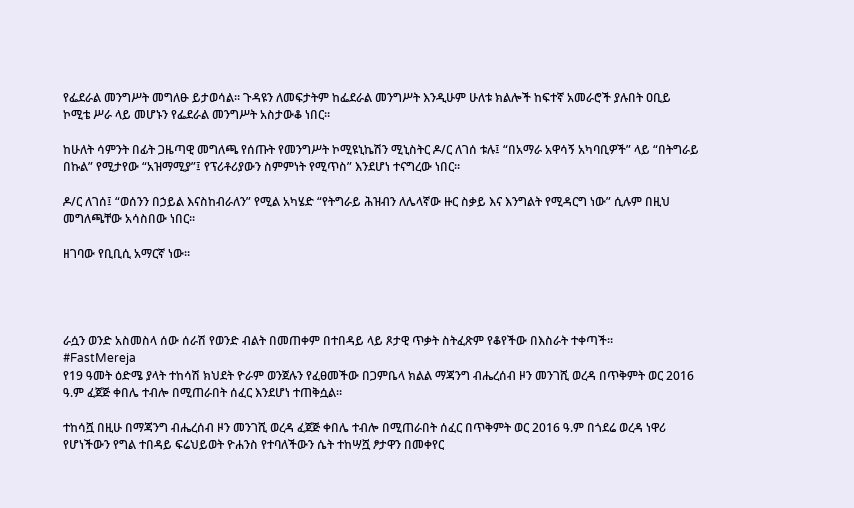የፌደራል መንግሥት መግለፁ ይታወሳል። ጉዳዩን ለመፍታትም ከፌደራል መንግሥት እንዲሁም ሁለቱ ክልሎች ከፍተኛ አመራሮች ያሉበት ዐቢይ ኮሚቴ ሥራ ላይ መሆኑን የፌደራል መንግሥት አስታውቆ ነበር።

ከሁለት ሳምንት በፊት ጋዜጣዊ መግለጫ የሰጡት የመንግሥት ኮሚዩኒኬሽን ሚኒስትር ዶ/ር ለገሰ ቱሉ፤ “በአማራ አዋሳኝ አካባቢዎች” ላይ “በትግራይ በኩል” የሚታየው “አዝማሚያ”፤ የፕሪቶሪያውን ስምምነት የሚጥስ” እንደሆነ ተናግረው ነበር።

ዶ/ር ለገሰ፤ “ወሰንን በኃይል እናስከብራለን” የሚል አካሄድ “የትግራይ ሕዝብን ለሌላኛው ዙር ስቃይ እና እንግልት የሚዳርግ ነው” ሲሉም በዚህ መግለጫቸው አሳስበው ነበር።

ዘገባው የቢቢሲ አማርኛ ነው።




ራሷን ወንድ አስመስላ ሰው ሰራሽ የወንድ ብልት በመጠቀም በተበዳይ ላይ ጾታዊ ጥቃት ስትፈጽም የቆየችው በእስራት ተቀጣች።
#FastMereja
የ19 ዓመት ዕድሜ ያላት ተከሳሽ ክህደት ዮራም ወንጀሉን የፈፀመችው በጋምቤላ ክልል ማጃንግ ብሔረሰብ ዞን መንገሺ ወረዳ በጥቅምት ወር 2016 ዓ.ም ፈጀጅ ቀበሌ ተብሎ በሚጠራበት ሰፈር እንደሆነ ተጠቅሷል።

ተከሳሿ በዚሁ በማጃንግ ብሔረሰብ ዞን መንገሺ ወረዳ ፈጀጅ ቀበሌ ተብሎ በሚጠራበት ሰፈር በጥቅምት ወር 2016 ዓ.ም በጎደሬ ወረዳ ነዋሪ የሆነችውን የግል ተበዳይ ፍሬህይወት ዮሐንስ የተባለችውን ሴት ተከሣሿ ፆታዋን በመቀየር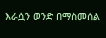እራሷን ወንድ በማስመሰል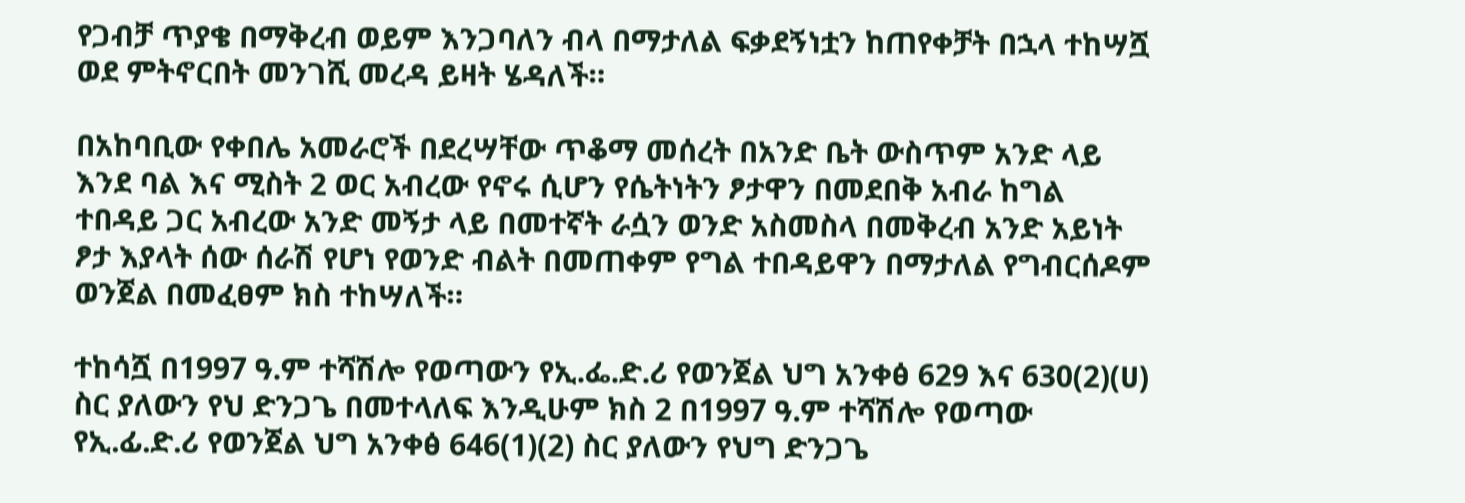የጋብቻ ጥያቄ በማቅረብ ወይም እንጋባለን ብላ በማታለል ፍቃደኝነቷን ከጠየቀቻት በኋላ ተከሣሿ ወደ ምትኖርበት መንገሺ መረዳ ይዛት ሄዳለች።

በአከባቢው የቀበሌ አመራሮች በደረሣቸው ጥቆማ መሰረት በአንድ ቤት ውስጥም አንድ ላይ እንደ ባል እና ሚስት 2 ወር አብረው የኖሩ ሲሆን የሴትነትን ፆታዋን በመደበቅ አብራ ከግል ተበዳይ ጋር አብረው አንድ መኝታ ላይ በመተኛት ራሷን ወንድ አስመስላ በመቅረብ አንድ አይነት ፆታ እያላት ሰው ሰራሽ የሆነ የወንድ ብልት በመጠቀም የግል ተበዳይዋን በማታለል የግብርሰዶም ወንጀል በመፈፀም ክስ ተከሣለች።

ተከሳሿ በ1997 ዓ.ም ተሻሽሎ የወጣውን የኢ.ፌ.ድ.ሪ የወንጀል ህግ አንቀፅ 629 እና 630(2)(ሀ) ስር ያለውን የህ ድንጋጌ በመተላለፍ እንዲሁም ክስ 2 በ1997 ዓ.ም ተሻሽሎ የወጣው የኢ.ፊ.ድ.ሪ የወንጀል ህግ አንቀፅ 646(1)(2) ስር ያለውን የህግ ድንጋጌ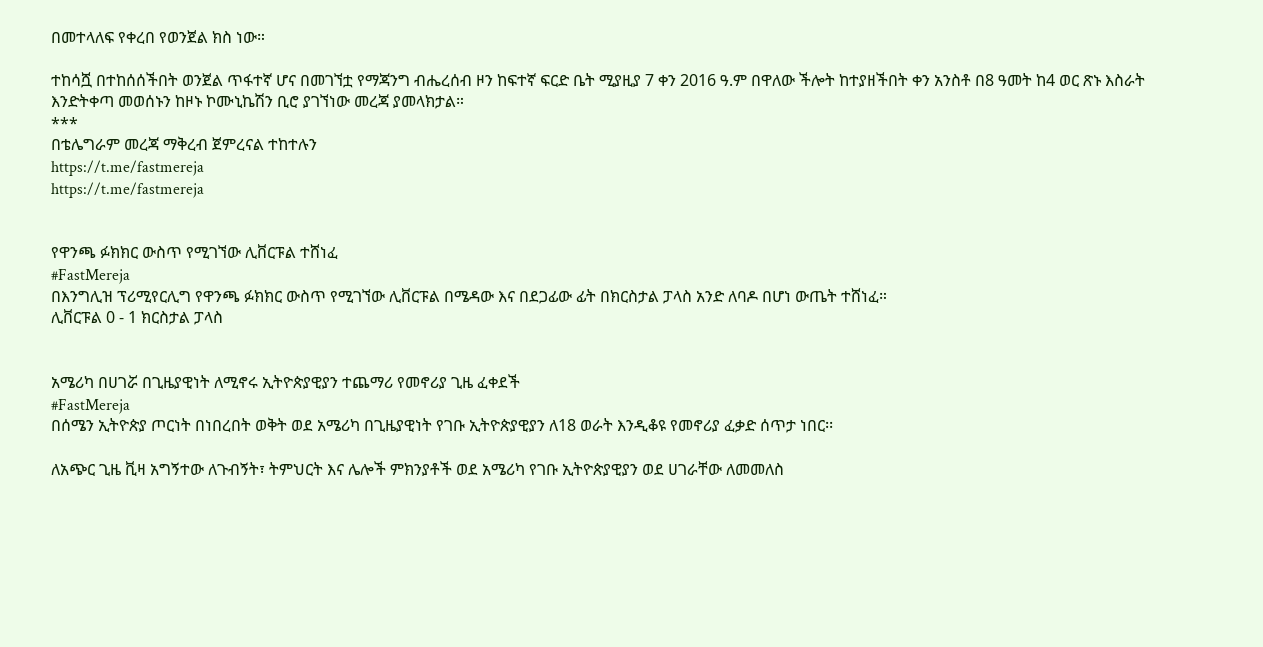በመተላለፍ የቀረበ የወንጀል ክስ ነው።

ተከሳሿ በተከሰሰችበት ወንጀል ጥፋተኛ ሆና በመገኘቷ የማጃንግ ብሔረሰብ ዞን ከፍተኛ ፍርድ ቤት ሚያዚያ 7 ቀን 2016 ዓ.ም በዋለው ችሎት ከተያዘችበት ቀን አንስቶ በ8 ዓመት ከ4 ወር ጽኑ እስራት እንድትቀጣ መወሰኑን ከዞኑ ኮሙኒኬሽን ቢሮ ያገኘነው መረጃ ያመላክታል።
***
በቴሌግራም መረጃ ማቅረብ ጀምረናል ተከተሉን
https://t.me/fastmereja
https://t.me/fastmereja


የዋንጫ ፉክክር ውስጥ የሚገኘው ሊቨርፑል ተሸነፈ
#FastMereja
በእንግሊዝ ፕሪሚየርሊግ የዋንጫ ፉክክር ውስጥ የሚገኘው ሊቨርፑል በሜዳው እና በደጋፊው ፊት በክርስታል ፓላስ አንድ ለባዶ በሆነ ውጤት ተሸነፈ።
ሊቨርፑል 0 - 1 ክርስታል ፓላስ


አሜሪካ በሀገሯ በጊዜያዊነት ለሚኖሩ ኢትዮጵያዊያን ተጨማሪ የመኖሪያ ጊዜ ፈቀደች
#FastMereja
በሰሜን ኢትዮጵያ ጦርነት በነበረበት ወቅት ወደ አሜሪካ በጊዜያዊነት የገቡ ኢትዮጵያዊያን ለ18 ወራት እንዲቆዩ የመኖሪያ ፈቃድ ሰጥታ ነበር፡፡

ለአጭር ጊዜ ቪዛ አግኝተው ለጉብኝት፣ ትምህርት እና ሌሎች ምክንያቶች ወደ አሜሪካ የገቡ ኢትዮጵያዊያን ወደ ሀገራቸው ለመመለስ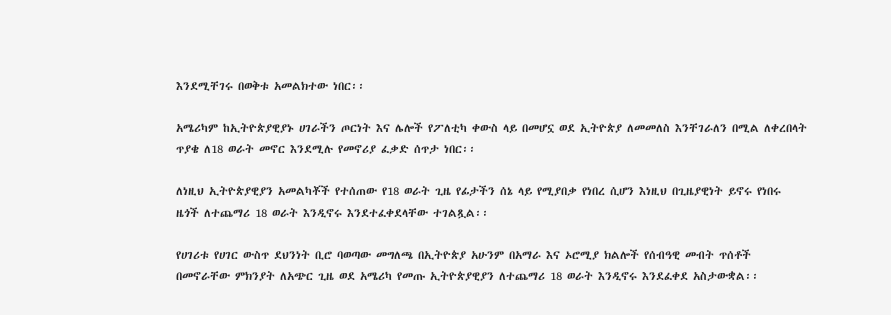እንደሚቸገሩ በወቅቱ አመልክተው ነበር፡፡

አሜሪካም ከኢትዮጵያዊያኑ ሀገራችን ጦርነት እና ሌሎች የፖለቲካ ቀውስ ላይ በመሆኗ ወደ ኢትዮጵያ ለመመለስ እንቸገራለን በሚል ለቀረበላት ጥያቄ ለ18 ወራት መኖር እንደሚሉ የመኖሪያ ፈቃድ ሰጥታ ነበር፡፡

ለነዚህ ኢትዮጵያዊያን አመልካቾች የተሰጠው የ18 ወራት ጊዜ የፊታችን ሰኔ ላይ የሚያበቃ የነበረ ሲሆን እነዚህ በጊዜያዊነት ይኖሩ የነበሩ ዜጎች ለተጨማሪ 18 ወራት እንዲኖሩ እንደተፈቀደላቸው ተገልጿል፡፡

የሀገሪቱ የሀገር ውስጥ ደህንነት ቢሮ ባወጣው መግለጫ በኢትዮጵያ አሁንም በአማራ እና ኦሮሚያ ክልሎች የሰብዓዊ መብት ጥሰቶች በመኖራቸው ምክንያት ለአጭር ጊዜ ወደ አሜሪካ የመጡ ኢትዮጵያዊያን ለተጨማሪ 18 ወራት እንዲኖሩ እንደፈቀደ አስታውቋል፡፡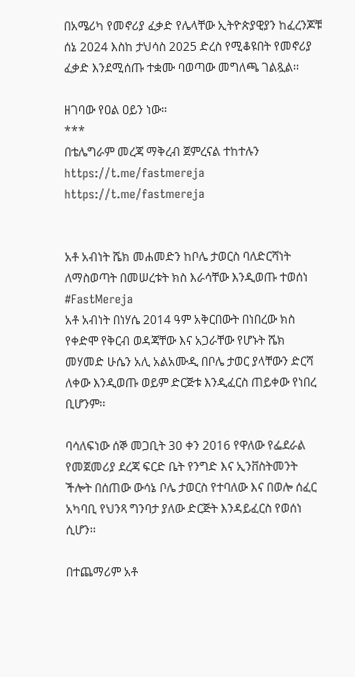በአሜሪካ የመኖሪያ ፈቃድ የሌላቸው ኢትዮጵያዊያን ከፈረንጆቹ ሰኔ 2024 እስከ ታህሳስ 2025 ድረስ የሚቆዩበት የመኖሪያ ፈቃድ እንደሚሰጡ ተቋሙ ባወጣው መግለጫ ገልጿል፡፡

ዘገባው የዐል ዐይን ነው።
***
በቴሌግራም መረጃ ማቅረብ ጀምረናል ተከተሉን
https://t.me/fastmereja
https://t.me/fastmereja


አቶ አብነት ሼክ መሐመድን ከቦሌ ታወርስ ባለድርሻነት ለማስወጣት በመሠረቱት ክስ እራሳቸው እንዲወጡ ተወሰነ
#FastMereja
አቶ አብነት በነሃሴ 2014 ዓም አቅርበውት በነበረው ክስ የቀድሞ የቅርብ ወዳጃቸው እና አጋራቸው የሆኑት ሼክ መሃመድ ሁሴን አሊ አልአሙዲ በቦሌ ታወር ያላቸውን ድርሻ ለቀው እንዲወጡ ወይም ድርጅቱ እንዲፈርስ ጠይቀው የነበረ ቢሆንም፡፡

ባሳለፍነው ሰኞ መጋቢት 30 ቀን 2016 የዋለው የፌደራል የመጀመሪያ ደረጃ ፍርድ ቤት የንግድ እና ኢንቨስትመንት ችሎት በሰጠው ውሳኔ ቦሌ ታወርስ የተባለው እና በወሎ ሰፈር አካባቢ የህንጻ ግንባታ ያለው ድርጅት እንዳይፈርስ የወሰነ ሲሆን፡፡

በተጨማሪም አቶ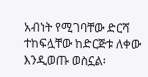አብነት የሚገባቸው ድርሻ ተከፍሏቸው ከድርጅቱ ለቀው እንዲወጡ ወስኗል፡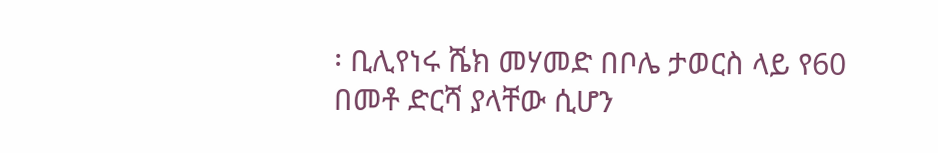፡ ቢሊየነሩ ሼክ መሃመድ በቦሌ ታወርስ ላይ የ60 በመቶ ድርሻ ያላቸው ሲሆን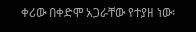ቀሪው በቀድሞ አጋራቸው የተያዘ ነው፡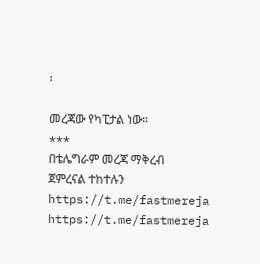፡

መረጃው የካፒታል ነው።
***
በቴሌግራም መረጃ ማቅረብ ጀምረናል ተከተሉን
https://t.me/fastmereja
https://t.me/fastmereja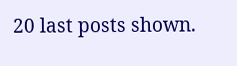20 last posts shown.